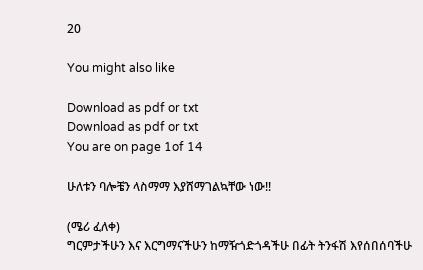20

You might also like

Download as pdf or txt
Download as pdf or txt
You are on page 1of 14

ሁለቱን ባሎቼን ላስማማ እያሸማገልኳቸው ነው!!

(ሜሪ ፈለቀ)
ግርምታችሁን እና እርግማናችሁን ከማዥጎድጎዳችሁ በፊት ትንፋሽ እየሰበሰባችሁ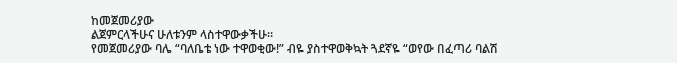ከመጀመሪያው
ልጀምርላችሁና ሁለቱንም ላስተዋውቃችሁ።
የመጀመሪያው ባሌ “ባለቤቴ ነው ተዋወቂው!” ብዬ ያስተዋወቅኳት ጓደኛዬ “ወየው በፈጣሪ ባልሽ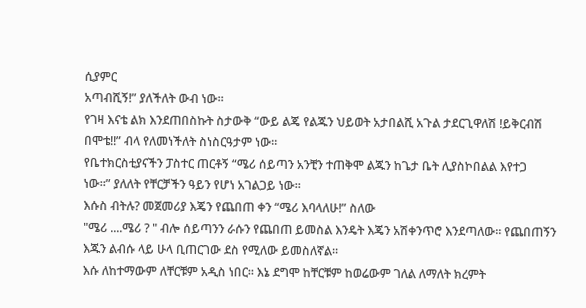ሲያምር
አጣብሺኝ!” ያለችለት ውብ ነው።
የገዛ እናቴ ልክ እንደጠበስኩት ስታውቅ “ውይ ልጄ የልጁን ህይወት አታበልሺ አጉል ታደርጊዋለሽ !ይቅርብሽ
በሞቴ!!” ብላ የለመነችለት ስነስርዓታም ነው።
የቤተክርስቲያናችን ፓስተር ጠርቶኝ “ሜሪ ሰይጣን አንቺን ተጠቅሞ ልጁን ከጌታ ቤት ሊያስኮበልል እየተጋ
ነው።” ያለለት የቸርቻችን ዓይን የሆነ አገልጋይ ነው።
እሱስ ብትሉ? መጀመሪያ እጄን የጨበጠ ቀን “ሜሪ እባላለሁ!” ስለው
"ሜሪ ....ሜሪ ? " ብሎ ሰይጣንን ራሱን የጨበጠ ይመስል እንዴት እጄን አሽቀንጥሮ እንደጣለው። የጨበጠኝን
እጁን ልብሱ ላይ ሁላ ቢጠርገው ደስ የሚለው ይመስለኛል።
እሱ ለከተማውም ለቸርቹም አዲስ ነበር። እኔ ደግሞ ከቸርቹም ከወሬውም ገለል ለማለት ክረምት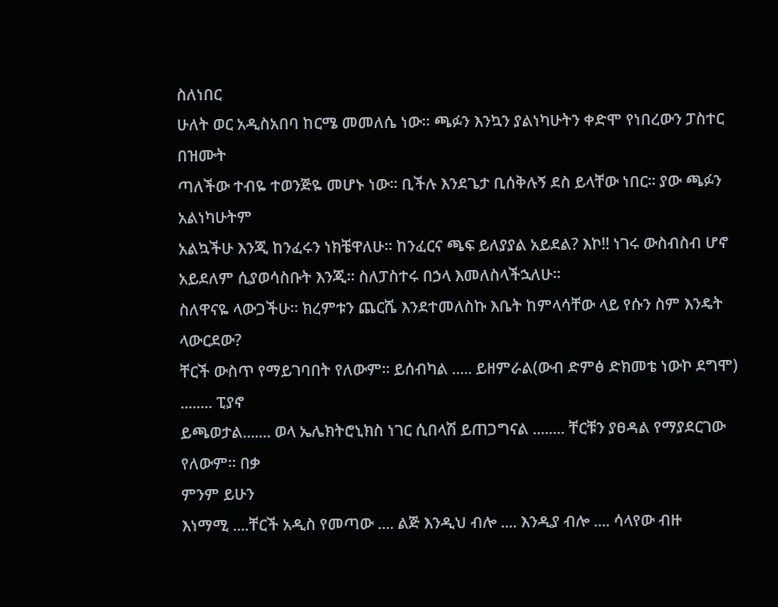ስለነበር
ሁለት ወር አዲስአበባ ከርሜ መመለሴ ነው። ጫፉን እንኳን ያልነካሁትን ቀድሞ የነበረውን ፓስተር በዝሙት
ጣለችው ተብዬ ተወንጅዬ መሆኑ ነው። ቢችሉ እንደጌታ ቢሰቅሉኝ ደስ ይላቸው ነበር። ያው ጫፉን አልነካሁትም
አልኳችሁ እንጂ ከንፈሩን ነክቼዋለሁ። ከንፈርና ጫፍ ይለያያል አይደል? እኮ!! ነገሩ ውስብስብ ሆኖ
አይደለም ሲያወሳስቡት እንጂ። ስለፓስተሩ በኃላ እመለስላችኋለሁ።
ስለዋናዬ ላውጋችሁ። ክረምቱን ጨርሼ እንደተመለስኩ እቤት ከምላሳቸው ላይ የሱን ስም እንዴት ላውርደው?
ቸርች ውስጥ የማይገባበት የለውም። ይሰብካል ..... ይዘምራል(ውብ ድምፅ ድክመቴ ነውኮ ደግሞ) ........ ፒያኖ
ይጫወታል....... ወላ ኤሌክትሮኒክስ ነገር ሲበላሽ ይጠጋግናል ........ ቸርቹን ያፀዳል የማያደርገው የለውም። በቃ
ምንም ይሁን
እነማሚ ....ቸርች አዲስ የመጣው .... ልጅ እንዲህ ብሎ .... እንዲያ ብሎ .... ሳላየው ብዙ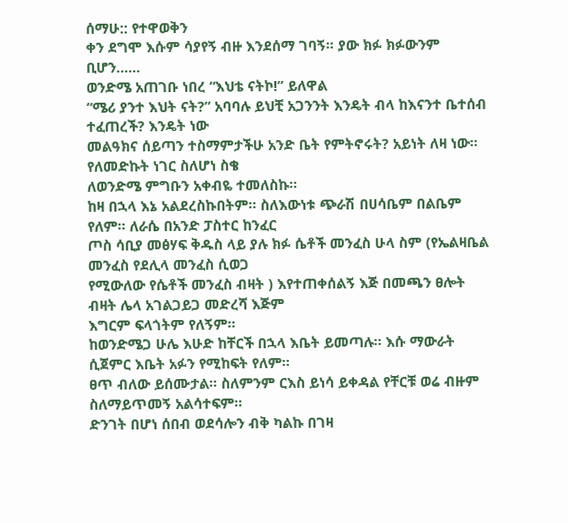ሰማሁ:: የተዋወቅን
ቀን ደግሞ እሱም ሳያየኝ ብዙ እንደሰማ ገባኝ። ያው ክፉ ክፉውንም ቢሆን......
ወንድሜ አጠገቡ ነበረ “እህቴ ናትኮ!” ይለዋል
“ሜሪ ያንተ እህት ናት?” አባባሉ ይህቺ አጋንንት እንዴት ብላ ከእናንተ ቤተሰብ ተፈጠረች? እንዴት ነው
መልዓክና ሰይጣን ተስማምታችሁ አንድ ቤት የምትኖሩት? አይነት ለዛ ነው። የለመድኩት ነገር ስለሆነ ስቄ
ለወንድሜ ምግቡን አቀብዬ ተመለስኩ።
ከዛ በኋላ እኔ አልደረስኩበትም። ስለእውነቱ ጭራሽ በሀሳቤም በልቤም የለም። ለራሴ በአንድ ፓስተር ከንፈር
ጦስ ሳቢያ መፅሃፍ ቅዱስ ላይ ያሉ ክፉ ሴቶች መንፈስ ሁላ ስም (የኤልዛቤል መንፈስ የደሊላ መንፈስ ሲወጋ
የሚውለው የሴቶች መንፈስ ብዛት ) እየተጠቀሰልኝ እጅ በመጫን ፀሎት ብዛት ሌላ አገልጋይጋ መድረሻ እጅም
እግርም ፍላጎትም የለኝም።
ከወንድሜጋ ሁሌ እሁድ ከቸርች በኋላ እቤት ይመጣሉ። እሱ ማውራት ሲጀምር እቤት አፉን የሚከፍት የለም።
ፀጥ ብለው ይሰሙታል። ስለምንም ርእስ ይነሳ ይቀዳል የቸርቹ ወሬ ብዙም ስለማይጥመኝ አልሳተፍም።
ድንገት በሆነ ሰበብ ወደሳሎን ብቅ ካልኩ በገዛ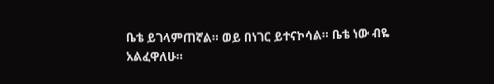ቤቴ ይገላምጠኛል። ወይ በነገር ይተናኮሳል። ቤቴ ነው ብዬ
አልፈዋለሁ።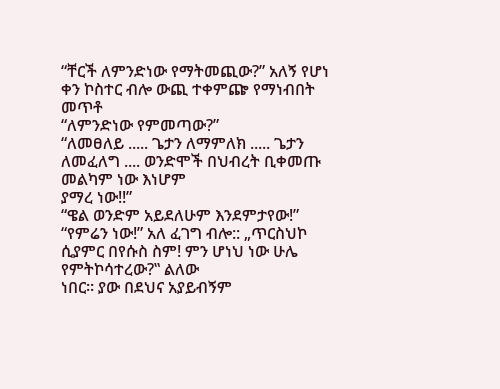“ቸርች ለምንድነው የማትመጪው?” አለኝ የሆነ ቀን ኮስተር ብሎ ውጪ ተቀምጬ የማነብበት መጥቶ
“ለምንድነው የምመጣው?”
“ለመፀለይ ..... ጌታን ለማምለክ ..... ጌታን ለመፈለግ .... ወንድሞች በህብረት ቢቀመጡ መልካም ነው እነሆም
ያማረ ነው!!”
“ዌል ወንድም አይደለሁም እንደምታየው!”
“የምሬን ነው!” አለ ፈገግ ብሎ:: „ጥርስህኮ ሲያምር በየሱስ ስም! ምን ሆነህ ነው ሁሌ የምትኮሳተረው?‟ ልለው
ነበር። ያው በደህና አያይብኝም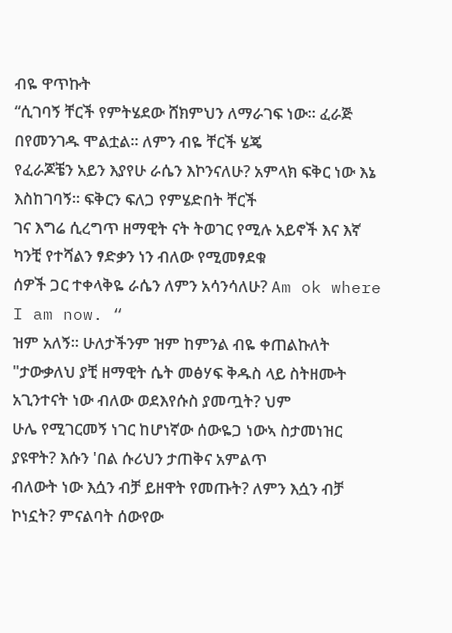ብዬ ዋጥኩት
“ሲገባኝ ቸርች የምትሄደው ሸክምህን ለማራገፍ ነው። ፈራጅ በየመንገዱ ሞልቷል። ለምን ብዬ ቸርች ሄጄ
የፈራጆቼን አይን እያየሁ ራሴን እኮንናለሁ? አምላክ ፍቅር ነው እኔ እስከገባኝ። ፍቅርን ፍለጋ የምሄድበት ቸርች
ገና እግሬ ሲረግጥ ዘማዊት ናት ትወገር የሚሉ አይኖች እና እኛ ካንቺ የተሻልን ፃድቃን ነን ብለው የሚመፃደቁ
ሰዎች ጋር ተቀላቅዬ ራሴን ለምን አሳንሳለሁ? Am ok where I am now. “
ዝም አለኝ። ሁለታችንም ዝም ከምንል ብዬ ቀጠልኩለት
"ታውቃለህ ያቺ ዘማዊት ሴት መፅሃፍ ቅዱስ ላይ ስትዘሙት አጊንተናት ነው ብለው ወደእየሱስ ያመጧት? ህም
ሁሌ የሚገርመኝ ነገር ከሆነኛው ሰውዬጋ ነውኣ ስታመነዝር ያዩዋት? እሱን 'በል ሱሪህን ታጠቅና አምልጥ
ብለውት ነው እሷን ብቻ ይዘዋት የመጡት? ለምን እሷን ብቻ ኮነኗት? ምናልባት ሰውየው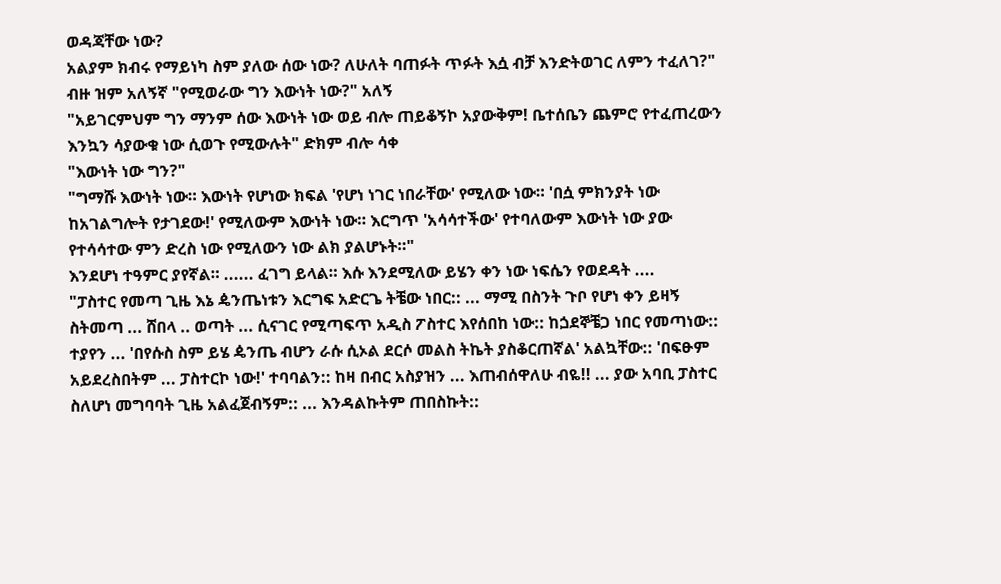ወዳጃቸው ነው?
አልያም ክብሩ የማይነካ ስም ያለው ሰው ነው? ለሁለት ባጠፉት ጥፉት እሷ ብቻ እንድትወገር ለምን ተፈለገ?"
ብዙ ዝም አለኝኛ "የሚወራው ግን እውነት ነው?" አለኝ
"አይገርምህም ግን ማንም ሰው እውነት ነው ወይ ብሎ ጠይቆኝኮ አያውቅም! ቤተሰቤን ጨምሮ የተፈጠረውን
እንኳን ሳያውቁ ነው ሲወጉ የሚውሉት" ድክም ብሎ ሳቀ
"እውነት ነው ግን?"
"ግማሹ እውነት ነው። እውነት የሆነው ክፍል 'የሆነ ነገር ነበራቸው' የሚለው ነው። 'በሷ ምክንያት ነው
ከአገልግሎት የታገደው!' የሚለውም እውነት ነው። እርግጥ 'አሳሳተችው' የተባለውም እውነት ነው ያው
የተሳሳተው ምን ድረስ ነው የሚለውን ነው ልክ ያልሆኑት።"
እንደሆነ ተዓምር ያየኛል። ...... ፈገግ ይላል። እሱ እንደሚለው ይሄን ቀን ነው ነፍሴን የወደዳት ....
"ፓስተር የመጣ ጊዜ እኔ ዼንጤነቱን እርግፍ አድርጌ ትቼው ነበር:: ... ማሚ በስንት ጉቦ የሆነ ቀን ይዛኝ
ስትመጣ ... ሸበላ .. ወጣት ... ሲናገር የሚጣፍጥ አዲስ ፖስተር እየሰበከ ነው:: ከጏደኞቼጋ ነበር የመጣነው::
ተያየን ... 'በየሱስ ስም ይሄ ዼንጤ ብሆን ራሱ ሲኦል ደርሶ መልስ ትኬት ያስቆርጠኛል' አልኳቸው:: 'በፍፁም
አይደረስበትም ... ፓስተርኮ ነው!' ተባባልን:: ከዛ በብር አስያዝን ... እጠብሰዋለሁ ብዬ!! ... ያው አባቢ ፓስተር
ስለሆነ መግባባት ጊዜ አልፈጀብኝም:: ... እንዳልኩትም ጠበስኩት::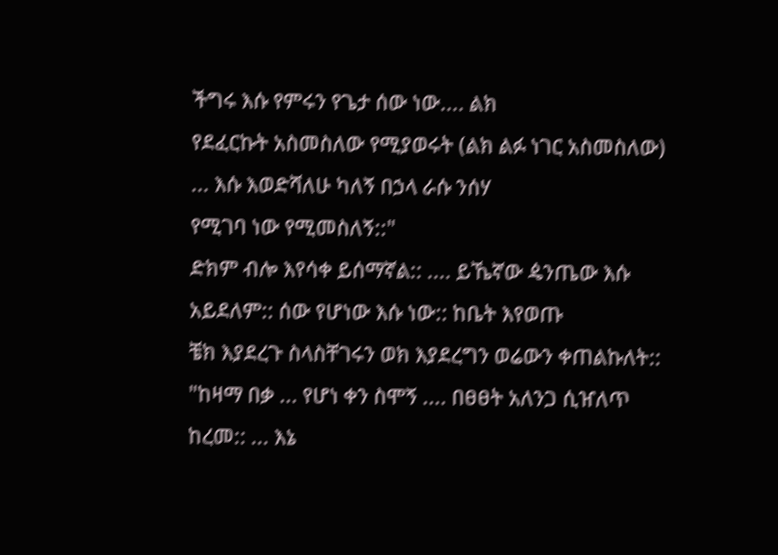ችግሩ እሱ የምሩን የጌታ ሰው ነው.... ልክ
የደፈርኩት አስመስለው የሚያወሩት (ልክ ልፉ ነገር አስመስለው) ... እሱ እወድሻለሁ ካለኝ በኃላ ራሱ ንሰሃ
የሚገባ ነው የሚመስለኝ::"
ድክም ብሎ እየሳቀ ይሰማኛል:: .... ይኼኛው ዼንጤው እሱ አይደለም:: ሰው የሆነው እሱ ነው:: ከቤት እየወጡ
ቼክ እያደረጉ ስላስቸገሩን ወክ እያደረግን ወሬውን ቀጠልኩለት::
"ከዛማ በቃ ... የሆነ ቀን ስሞኝ .... በፀፀት አለንጋ ሲዠለጥ ከረመ:: ... እኔ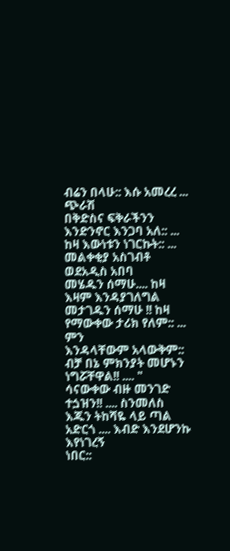ብሬን በላሁ:: እሱ አመረረ ... ጭራሽ
በቅድስና ፍቅራችንን እንድንኖር እንጋባ አለ:: ... ከዛ እውነቱን ነገርኩት:: ... መልቀቂያ አስገብቶ ወደአዲስ አበባ
መሄዱን ሰማሁ.... ከዛ እዛም እንዳያገለግል መታገዱን ሰማሁ !! ከዛ የማውቀው ታሪክ የለም:: ... ምን
እንዳላቸውም አላውቅም:: ብቻ በኔ ምክንያት መሆኑን ነግሯቸዋል!! .... "
ሳናውቀው ብዙ መንገድ ተጏዝን!! .... ስንመለስ እጁን ትከሻዬ ላይ ጣል አድርጎ .... እብድ እንደሆንኩ እየነገረኝ
ነበር::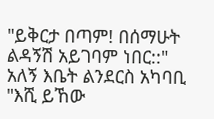"ይቅርታ በጣም! በሰማሁት ልዳኝሽ አይገባም ነበር::" አለኝ እቤት ልንደርስ አካባቢ
"እሺ ይኸው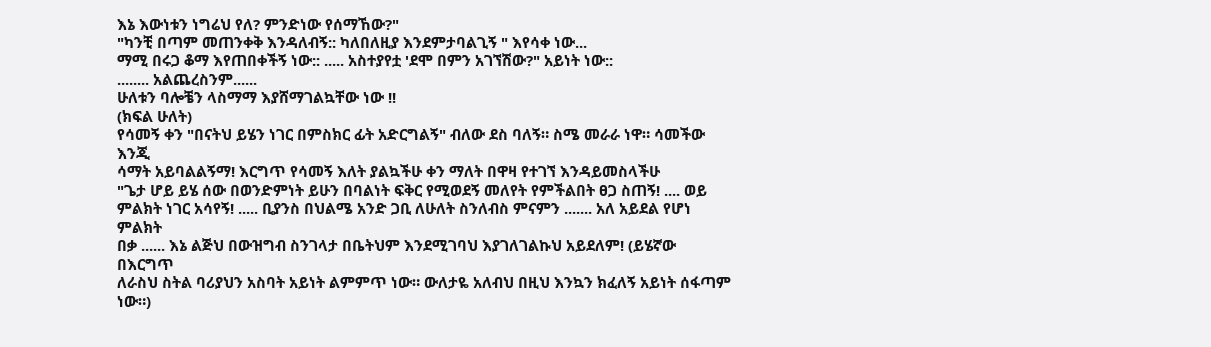እኔ እውነቱን ነግሬህ የለ? ምንድነው የሰማኸው?"
"ካንቺ በጣም መጠንቀቅ እንዳለብኝ:: ካለበለዚያ እንደምታባልጊኝ " እየሳቀ ነው...
ማሚ በሩጋ ቆማ እየጠበቀችኝ ነው:: ..... አስተያየቷ 'ደሞ በምን አገኘሽው?" አይነት ነው::
........ አልጨረስንም......
ሁለቱን ባሎቼን ላስማማ እያሸማገልኳቸው ነው !!
(ክፍል ሁለት)
የሳመኝ ቀን "በናትህ ይሄን ነገር በምስክር ፊት አድርግልኝ" ብለው ደስ ባለኝ። ስሜ መራራ ነዋ። ሳመችው እንጂ
ሳማት አይባልልኝማ! እርግጥ የሳመኝ እለት ያልኳችሁ ቀን ማለት በዋዛ የተገኘ እንዳይመስላችሁ
"ጌታ ሆይ ይሄ ሰው በወንድምነት ይሁን በባልነት ፍቅር የሚወደኝ መለየት የምችልበት ፀጋ ስጠኝ! .... ወይ
ምልክት ነገር አሳየኝ! ..... ቢያንስ በህልሜ አንድ ጋቢ ለሁለት ስንለብስ ምናምን ....... አለ አይደል የሆነ ምልክት
በቃ ...... እኔ ልጅህ በውዝግብ ስንገላታ በቤትህም እንደሚገባህ እያገለገልኩህ አይደለም! (ይሄኛው በእርግጥ
ለራስህ ስትል ባሪያህን አስባት አይነት ልምምጥ ነው። ውለታዬ አለብህ በዚህ እንኳን ክፈለኝ አይነት ሰፋጣም
ነው።)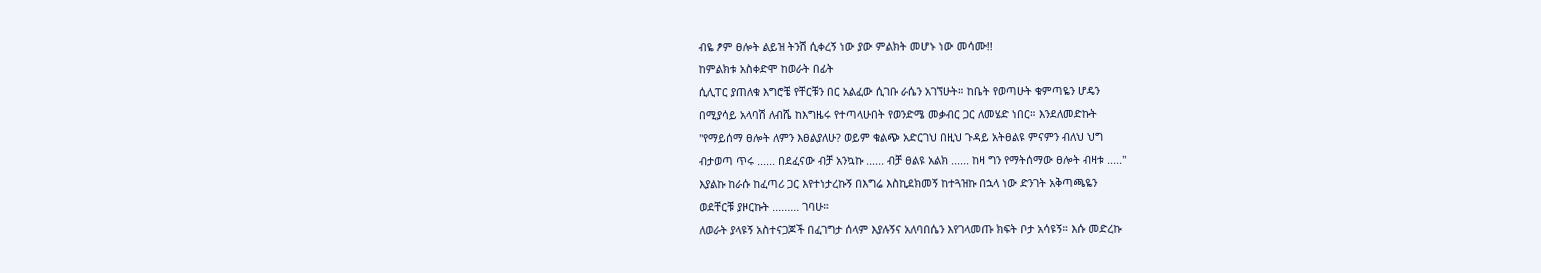ብዬ ፆም ፀሎት ልይዝ ትንሽ ሲቀረኝ ነው ያው ምልክት መሆኑ ነው መሳሙ!!
ከምልክቱ አስቀድሞ ከወራት በፊት
ሲሊፐር ያጠለቁ እግሮቼ የቸርቹን በር አልፈው ሲገቡ ራሴን አገኘሁት። ከቤት የወጣሁት ቁምጣዬን ሆዴን
በሚያሳይ አላባሽ ለብሼ ከእግዜሩ የተጣላሁበት የወንድሜ መቃብር ጋር ለመሄድ ነበር። እንደለመድኩት
"የማይሰማ ፀሎት ለምን እፀልያለሁ? ወይም ቁልጭ አድርገህ በዚህ ጉዳይ አትፀልዩ ምናምን ብለህ ህግ
ብታወጣ ጥሩ ...... በደፈናው ብቻ አንኳኩ ...... ብቻ ፀልዩ አልክ ...... ከዛ ግን የማትሰማው ፀሎት ብዛቱ ....."
እያልኩ ከራሱ ከፈጣሪ ጋር እየተነታረኩኝ በእግሬ እስኪደክመኝ ከተጓዝኩ በኋላ ነው ድንገት አቅጣጫዬን
ወደቸርቹ ያዞርኩት ......... ገባሁ።
ለወራት ያላዩኝ አስተናጋጆች በፈገግታ ሰላም እያሉኝና አለባበሴን እየገላመጡ ክፍት ቦታ አሳዩኝ። እሱ መድረኩ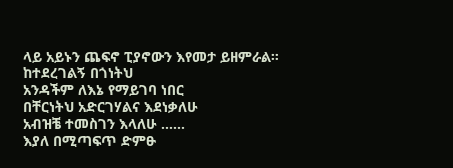ላይ አይኑን ጨፍኖ ፒያኖውን እየመታ ይዘምራል።
ከተደረገልኝ በጎነትህ
አንዳችም ለእኔ የማይገባ ነበር
በቸርነትህ አድርገሃልና እደነቃለሁ
አብዝቼ ተመስገን እላለሁ ......
እያለ በሚጣፍጥ ድምፁ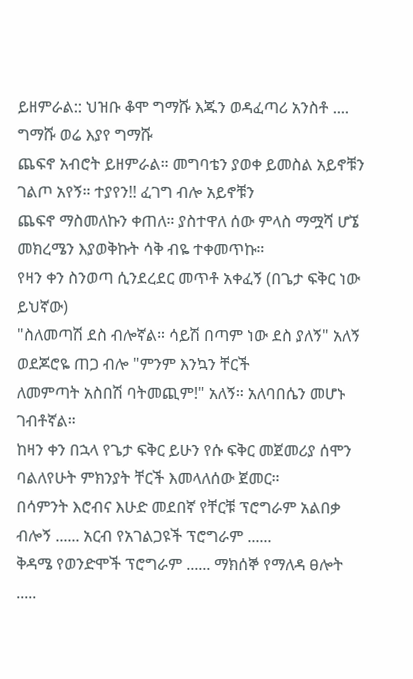ይዘምራል:: ህዝቡ ቆሞ ግማሹ እጁን ወዳፈጣሪ አንስቶ .... ግማሹ ወሬ እያየ ግማሹ
ጨፍኖ አብሮት ይዘምራል። መግባቴን ያወቀ ይመስል አይኖቹን ገልጦ አየኝ። ተያየን!! ፈገግ ብሎ አይኖቹን
ጨፍኖ ማስመለኩን ቀጠለ። ያስተዋለ ሰው ምላስ ማሟሻ ሆኜ መክረሜን እያወቅኩት ሳቅ ብዬ ተቀመጥኩ።
የዛን ቀን ስንወጣ ሲንደረደር መጥቶ አቀፈኝ (በጌታ ፍቅር ነው ይህኛው)
"ስለመጣሽ ደስ ብሎኛል። ሳይሽ በጣም ነው ደስ ያለኝ" አለኝ ወደጆሮዬ ጠጋ ብሎ "ምንም እንኳን ቸርች
ለመምጣት አስበሽ ባትመጪም!" አለኝ። አለባበሴን መሆኑ ገብቶኛል።
ከዛን ቀን በኋላ የጌታ ፍቅር ይሁን የሱ ፍቅር መጀመሪያ ሰሞን ባልለየሁት ምክንያት ቸርች እመላለሰው ጀመር።
በሳምንት እሮብና እሁድ መደበኛ የቸርቹ ፕሮግራም አልበቃ ብሎኝ ...... አርብ የአገልጋዩች ፕሮግራም ......
ቅዳሜ የወንድሞች ፕሮግራም ...... ማክሰኞ የማለዳ ፀሎት .....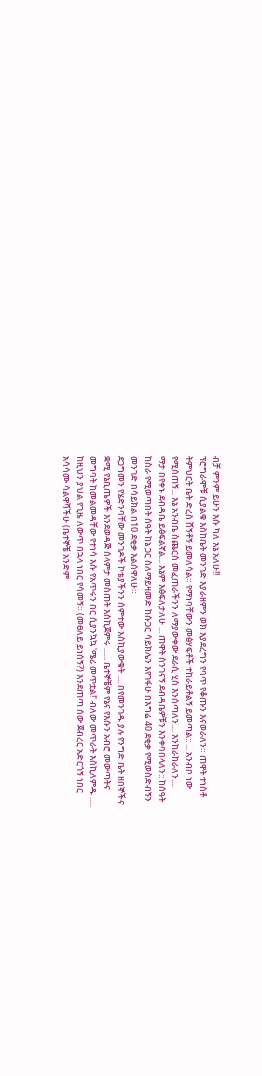ብቻ ምንም ይሁን እሱ ካለ እኔ አለሁ!!
ፕሮግራሞቹ ሲያልቁ እስከቤት መንገድ እያራዘምን ወክ እያደረግን የባጥ የቆጡን እናወራለን። ጠዋት ተነስቶ
ትምህርት ቤት ድረስ ሸኝቶኝ ይመለሳል። የማነባቸውን መፅሃፍቶች ተከራይቶልኝ ይመጣል:: ... አንብቦ ነው
የሚሰጠኝ... እኔ አንብቤ ስጨርስ መፈጠራችንን ለማያውቀው ደራሲ ሂስ እንሰጣለን.... እንከራከራለን....
ማታ በየቀኑ ደብዳቤ ይፅፍልኛል... እኔም እፅፍለታለሁ ... ጠዋት ስንገናኝ ደብዳቤዎቹን እንቀባበላለን:: ከሰዓት
ከስራ የሚወጣበት ሰዓት ከኔ ጋር ስለማይዛመድ ከሱጋር ሳይክሌን እየገፋሁ በእግሬ 40 ደቂቃ የሚወስድብኝን
መንገድ በሳይክል በ10 ደቂቃ እልሰዋለሁ።
ደጋግመን የሄድንባቸው መንገዶች ኮቴያችንን ሰምተው እስኪያውቁት .... በየመንገዱ ያሉ የንግድ ቤት ዘበኞችና
ቋሚ የኔቢጤዎች እንደወዳጅ ሰላምታ መስጠት እስኪጀምሩ ...... ቤተኞቼም የኔና የእሱን አብሮ መውጣትና
መግባት ከመልመዳቸው የተነሳ እሱ የአጥሩን በር ሲያንኳኳ 'ሜሪ መጥቷል!' ብለው መጥራት እስኪለምዱ .....
ከዚህን ያህል የጊዜ ለውጥ በኋላ ነበር የሳመኝ። (መፀለይ ይነሰኝ?) እንደጠጣ ሰው ጀብረር አድርጎኝ ነበር
አሳሳሙ ሳልዋሻችሁ (ቤተኞቼ አንድም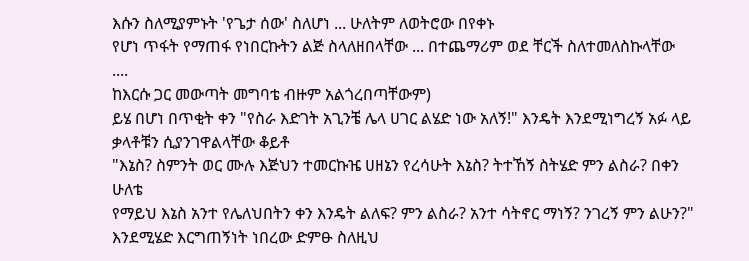እሱን ስለሚያምኑት 'የጌታ ሰው' ስለሆነ ... ሁለትም ለወትሮው በየቀኑ
የሆነ ጥፋት የማጠፋ የነበርኩትን ልጅ ስላለዘበላቸው ... በተጨማሪም ወደ ቸርች ስለተመለስኩላቸው ....
ከእርሱ ጋር መውጣት መግባቴ ብዙም አልጎረበጣቸውም)
ይሄ በሆነ በጥቂት ቀን "የስራ እድገት አጊንቼ ሌላ ሀገር ልሄድ ነው አለኝ!" እንዴት እንደሚነግረኝ አፉ ላይ
ቃላቶቹን ሲያንገዋልላቸው ቆይቶ
"እኔስ? ስምንት ወር ሙሉ እጅህን ተመርኩዤ ሀዘኔን የረሳሁት እኔስ? ትተኸኝ ስትሄድ ምን ልስራ? በቀን ሁለቴ
የማይህ እኔስ አንተ የሌለህበትን ቀን እንዴት ልለፍ? ምን ልስራ? አንተ ሳትኖር ማነኝ? ንገረኝ ምን ልሁን?"
እንደሚሄድ እርግጠኝነት ነበረው ድምፁ ስለዚህ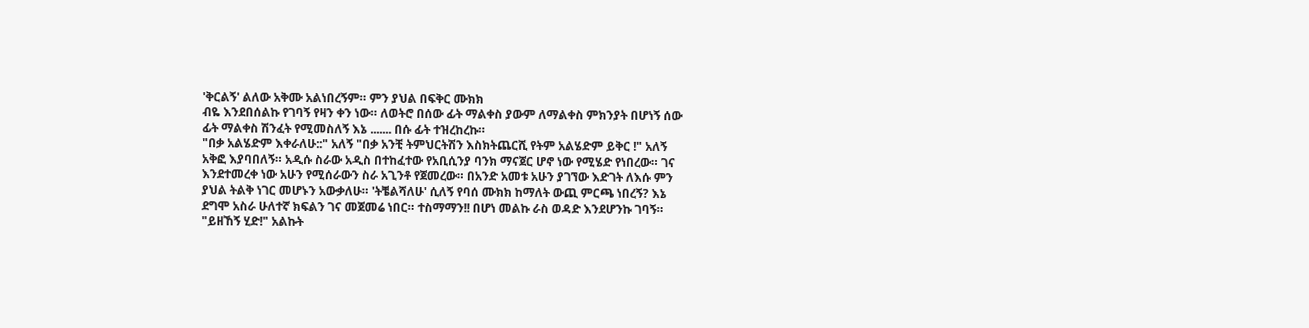'ቅርልኝ' ልለው አቅሙ አልነበረኝም። ምን ያህል በፍቅር ሙክክ
ብዬ እንደበሰልኩ የገባኝ የዛን ቀን ነው። ለወትሮ በሰው ፊት ማልቀስ ያውም ለማልቀስ ምክንያት በሆነኝ ሰው
ፊት ማልቀስ ሽንፈት የሚመስለኝ እኔ ....... በሱ ፊት ተዝረከረኩ።
"በቃ አልሄድም እቀራለሁ::" አለኝ "በቃ አንቺ ትምህርትሽን እስክትጨርሺ የትም አልሄድም ይቅር !" አለኝ
አቅፎ እያባበለኝ። አዲሱ ስራው አዲስ በተከፈተው የአቢሲንያ ባንክ ማናጀር ሆኖ ነው የሚሄድ የነበረው። ገና
እንደተመረቀ ነው አሁን የሚሰራውን ስራ አጊንቶ የጀመረው። በአንድ አመቱ አሁን ያገኘው እድገት ለእሱ ምን
ያህል ትልቅ ነገር መሆኑን አውቃለሁ። 'ትቼልሻለሁ' ሲለኝ የባሰ ሙክክ ከማለት ውጪ ምርጫ ነበረኝ? እኔ
ደግሞ አስራ ሁለተኛ ክፍልን ገና መጀመሬ ነበር። ተስማማን!! በሆነ መልኩ ራስ ወዳድ እንደሆንኩ ገባኝ።
"ይዘኸኝ ሂድ!" አልኩት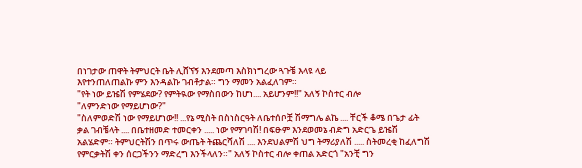በነገታው ጠዋት ትምህርት ቤት ሊሸኘኝ እንደመጣ እስክነግረው ጓጉቼ እላዩ ላይ
እየተንጠለጠልኩ ምን እንዳልኩ ገብቶታል። ግን ማመን አልፈለገም።
"የት ነው ይዤሽ የምሄደው? የምትዪው የማስበውን ከሆነ.... አይሆንም!!" አለኝ ኮስተር ብሎ
"ለምንድነው የማይሆነው?"
"ስለምወድሽ ነው የማይሆነው!! ...የኔ ሚስት በስነስርዓት ለቤተሰቦቿ ሽማግሌ ልኬ .... ቸርች ቆሜ በጌታ ፊት
ቃል ገብቼላት .... በቤተዘመድ ተመርቀን ..... ነው የማገባሽ! በፍፁም እንደወመኔ ብድግ አድርጌ ይዤሽ
አልሄድም። ትምህርትሽን በጥሩ ውጤት ትጨርሻለሽ .... እንደህልምሽ ህግ ትማሪያለሽ ..... ስትመረቂ ከፈለግሽ
የምርቃትሽ ቀን ሰርጋችንን ማድረግ እንችላለን።" አለኝ ኮስተር ብሎ ቀጠል አድርጎ "አንቺ ግን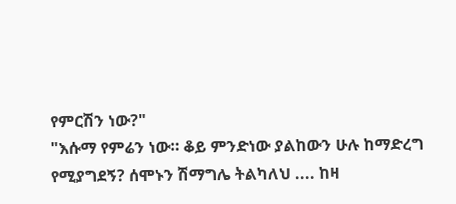የምርሽን ነው?"
"እሱማ የምሬን ነው። ቆይ ምንድነው ያልከውን ሁሉ ከማድረግ የሚያግደኝ? ሰሞኑን ሽማግሌ ትልካለህ .... ከዛ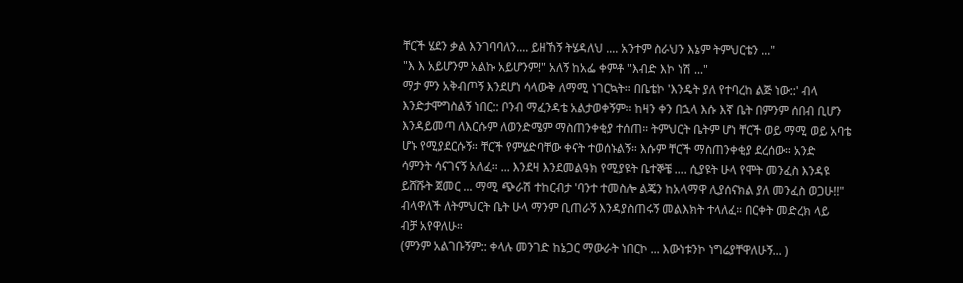ቸርች ሄደን ቃል እንገባባለን.... ይዘኸኝ ትሄዳለህ .... አንተም ስራህን እኔም ትምህርቴን ..."
"እ እ አይሆንም አልኩ አይሆንም!" አለኝ ከአፌ ቀምቶ "እብድ እኮ ነሽ ..."
ማታ ምን አቅብጦኝ እንደሆነ ሳላውቅ ለማሚ ነገርኳት። በቤቴኮ 'እንዴት ያለ የተባረከ ልጅ ነው::' ብላ
እንድታሞግስልኝ ነበር:: ቦንብ ማፈንዳቴ አልታወቀኝም። ከዛን ቀን በኋላ እሱ እኛ ቤት በምንም ሰበብ ቢሆን
እንዳይመጣ ለእርሱም ለወንድሜም ማስጠንቀቂያ ተሰጠ። ትምህርት ቤትም ሆነ ቸርች ወይ ማሚ ወይ አባቴ
ሆኑ የሚያደርሱኝ። ቸርች የምሄድባቸው ቀናት ተወሰኑልኝ። እሱም ቸርች ማስጠንቀቂያ ደረሰው። አንድ
ሳምንት ሳናገናኝ አለፈ። ... እንደዛ እንደመልዓክ የሚያዩት ቤተኞቼ .... ሲያዩት ሁላ የሞት መንፈስ እንዳዩ
ይሸሹት ጀመር ... ማሚ ጭራሽ ተከርብታ 'ባንተ ተመስሎ ልጄን ከአላማዋ ሊያሰናክል ያለ መንፈስ ወጋሁ!!"
ብላዋለች ለትምህርት ቤት ሁላ ማንም ቢጠራኝ እንዳያስጠሩኝ መልእክት ተላለፈ። በርቀት መድረክ ላይ
ብቻ አየዋለሁ።
(ምንም አልገቡኝም:: ቀላሉ መንገድ ከኔጋር ማውራት ነበርኮ ... እውነቱንኮ ነግሬያቸዋለሁኝ... )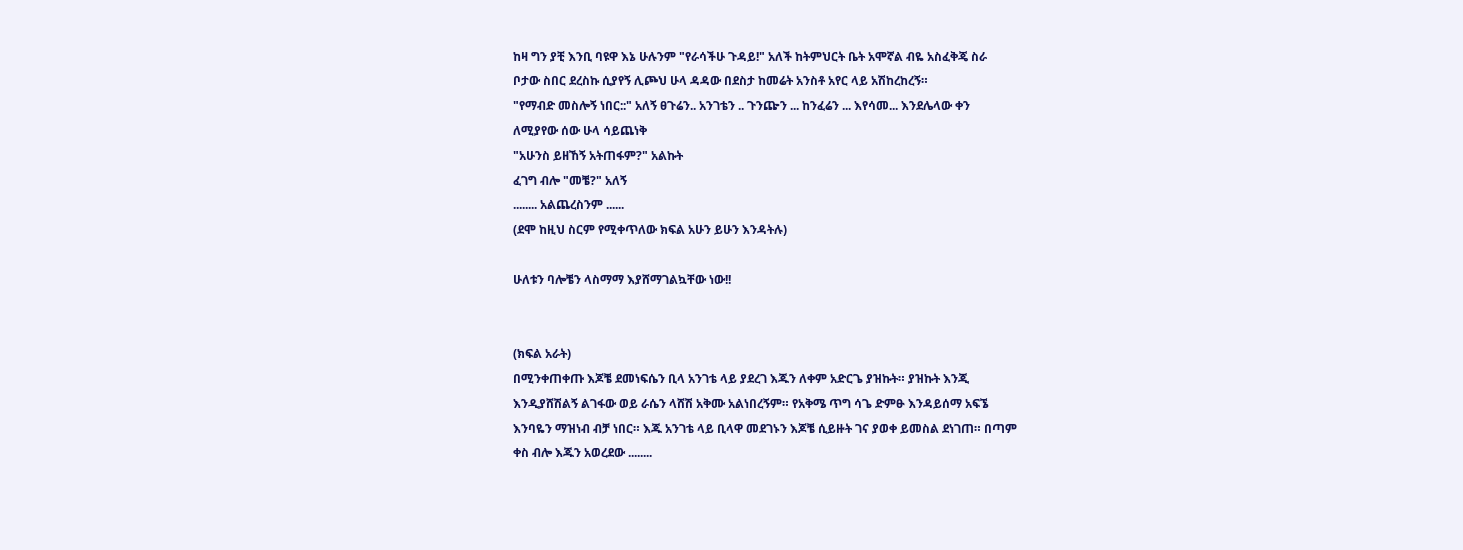ከዛ ግን ያቺ እንቢ ባዩዋ እኔ ሁሉንም "የራሳችሁ ጉዳይ!" አለች ከትምህርት ቤት አሞኛል ብዬ አስፈቅጄ ስራ
ቦታው ስበር ደረስኩ ሲያየኝ ሊጮህ ሁላ ዳዳው በደስታ ከመሬት አንስቶ አየር ላይ አሽከረከረኝ።
"የማብድ መስሎኝ ነበር::" አለኝ ፀጉሬን.. አንገቴን .. ጉንጬን ... ከንፈሬን ... እየሳመ... እንደሌላው ቀን
ለሚያየው ሰው ሁላ ሳይጨነቅ
"አሁንስ ይዘኸኝ አትጠፋም?" አልኩት
ፈገግ ብሎ "መቼ?" አለኝ
........ አልጨረስንም ......
(ደሞ ከዚህ ስርም የሚቀጥለው ክፍል አሁን ይሁን እንዳትሉ)

ሁለቱን ባሎቼን ላስማማ እያሸማገልኳቸው ነው!!


(ክፍል አራት)
በሚንቀጠቀጡ እጆቼ ደመነፍሴን ቢላ አንገቴ ላይ ያደረገ እጁን ለቀም አድርጌ ያዝኩት። ያዝኩት እንጂ
እንዲያሸሽልኝ ልገፋው ወይ ራሴን ላሸሽ አቅሙ አልነበረኝም። የአቅሜ ጥግ ሳጌ ድምፁ እንዳይሰማ አፍኜ
እንባዬን ማዝነብ ብቻ ነበር። እጁ አንገቴ ላይ ቢላዋ መደገኑን እጆቼ ሲይዙት ገና ያወቀ ይመስል ደነገጠ። በጣም
ቀስ ብሎ እጁን አወረደው ........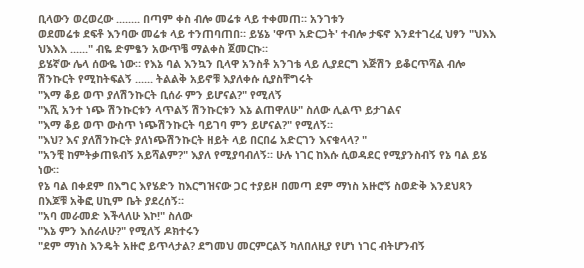ቢላውን ወረወረው ........ በጣም ቀስ ብሎ መሬቱ ላይ ተቀመጠ። አንገቱን
ወደመሬቱ ደፍቶ እንባው መሬቱ ላይ ተንጠባጠበ። ይሄኔ 'ዋጥ አድርጋት' ተብሎ ታፍኖ እንደተገረፈ ህፃን "ህእእ
ህእእእ ......" ብዬ ድምፄን አውጥቼ ማልቀስ ጀመርኩ።
ይሄኛው ሌላ ሰውዬ ነው። የእኔ ባል እንኳን ቢላዋ አንስቶ አንገቴ ላይ ሊያደርግ እጅሽን ይቆርጥሻል ብሎ
ሽንኩርት የሚከትፍልኝ ...... ትልልቅ አይኖቹ እያለቀሱ ሲያስቸግሩት
"እማ ቆይ ወጥ ያለሽንኩርት ቢሰራ ምን ይሆናል?" የሚለኝ
"እሺ አንተ ነጭ ሽንኩርቱን ላጥልኝ ሽንኩርቱን እኔ ልጠዋለሁ" ስለው ሊልጥ ይታገልና
"እማ ቆይ ወጥ ውስጥ ነጭሽንኩርት ባይገባ ምን ይሆናል?" የሚለኝ።
"እህ? እና ያለሽንኩርት ያለነጭሽንኩርት ዘይት ላይ በርበሬ አድርገን እናቁላላ? "
"አንቺ ከምትቃጠዪብኝ አይሻልም?" እያለ የሚያባብለኝ። ሁሉ ነገር ከእሱ ሲወዳደር የሚያንስብኝ የኔ ባል ይሄ
ነው።
የኔ ባል በቀደም በእግር እየሄድን ከእርግዝናው ጋር ተያይዞ በመጣ ደም ማነስ አዙሮኝ ስወድቅ እንደህጻን
በእጆቹ አቅፎ ሀኪም ቤት ያደረሰኝ።
"አባ መራመድ እችላለሁ እኮ!" ስለው
"እኔ ምን እሰራለሁ?" የሚለኝ ዶክተሩን
"ደም ማነስ እንዴት አዙሮ ይጥላታል? ደግመህ መርምርልኝ ካለበለዚያ የሆነ ነገር ብትሆንብኝ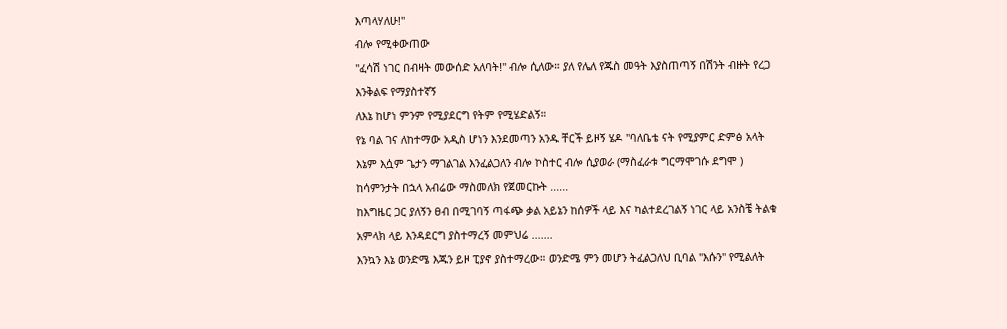እጣላሃለሁ!"
ብሎ የሚቀውጠው
"ፈሳሽ ነገር በብዛት መውሰድ አለባት!" ብሎ ሲለው። ያለ የሌለ የጁስ መዓት እያስጠጣኝ በሽንት ብዙት የረጋ
እንቅልፍ የማያስተኛኝ
ለእኔ ከሆነ ምንም የሚያደርግ የትም የሚሄድልኝ።
የኔ ባል ገና ለከተማው አዲስ ሆነን እንደመጣን አንዱ ቸርች ይዞኝ ሄዶ "ባለቤቴ ናት የሚያምር ድምፅ አላት
እኔም እሷም ጌታን ማገልገል እንፈልጋለን ብሎ ኮስተር ብሎ ሲያወራ (ማስፈራቱ ግርማሞገሱ ደግሞ )
ከሳምንታት በኋላ አብሬው ማስመለክ የጀመርኩት ......
ከእግዜር ጋር ያለኝን ፀብ በሚገባኝ ጣፋጭ ቃል አይኔን ከሰዎች ላይ እና ካልተደረገልኝ ነገር ላይ አንስቼ ትልቁ
አምላክ ላይ እንዳደርግ ያስተማረኝ መምህሬ .......
እንኳን እኔ ወንድሜ እጁን ይዞ ፒያኖ ያስተማረው። ወንድሜ ምን መሆን ትፈልጋለህ ቢባል "እሱን" የሚልለት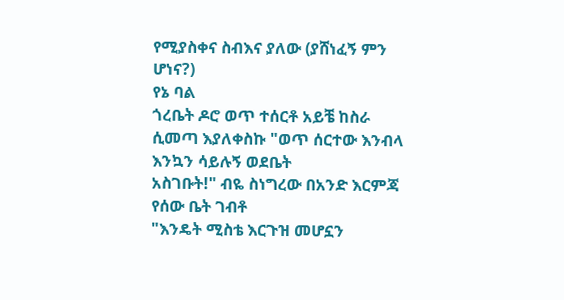የሚያስቀና ስብእና ያለው (ያሸነፈኝ ምን ሆነና?)
የኔ ባል
ጎረቤት ዶሮ ወጥ ተሰርቶ አይቼ ከስራ ሲመጣ እያለቀስኩ "ወጥ ሰርተው እንብላ እንኳን ሳይሉኝ ወደቤት
አስገቡት!" ብዬ ስነግረው በአንድ እርምጃ የሰው ቤት ገብቶ
"እንዴት ሚስቴ እርጉዝ መሆኗን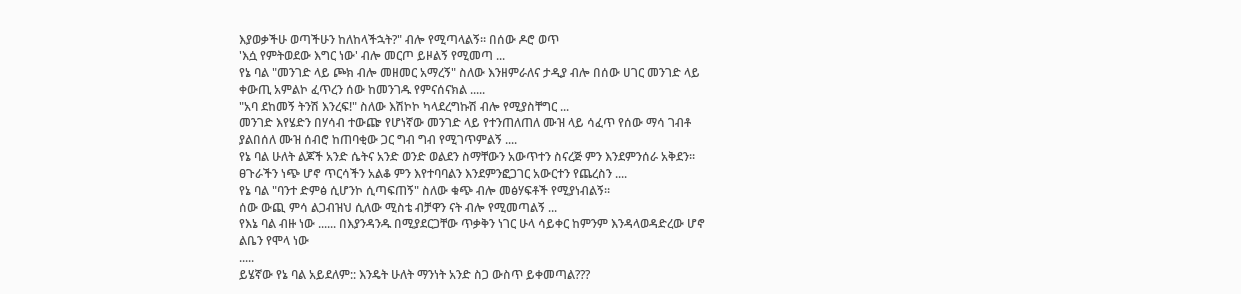እያወቃችሁ ወጣችሁን ከለከላችኋት?" ብሎ የሚጣላልኝ። በሰው ዶሮ ወጥ
'እሷ የምትወደው እግር ነው' ብሎ መርጦ ይዞልኝ የሚመጣ ...
የኔ ባል "መንገድ ላይ ጮክ ብሎ መዘመር አማረኝ" ስለው እንዘምራለና ታዲያ ብሎ በሰው ሀገር መንገድ ላይ
ቀውጢ አምልኮ ፈጥረን ሰው ከመንገዱ የምናሰናክል .....
"አባ ደከመኝ ትንሽ እንረፍ!" ስለው እሽኮኮ ካላደረግኩሽ ብሎ የሚያስቸግር ...
መንገድ እየሄድን በሃሳብ ተውጬ የሆነኛው መንገድ ላይ የተንጠለጠለ ሙዝ ላይ ሳፈጥ የሰው ማሳ ገብቶ
ያልበሰለ ሙዝ ሰብሮ ከጠባቂው ጋር ግብ ግብ የሚገጥምልኝ ....
የኔ ባል ሁለት ልጆች አንድ ሴትና አንድ ወንድ ወልደን ስማቸውን አውጥተን ስናረጅ ምን እንደምንሰራ አቅደን።
ፀጉራችን ነጭ ሆኖ ጥርሳችን አልቆ ምን እየተባባልን እንደምንፎጋገር አውርተን የጨረስን ....
የኔ ባል "ባንተ ድምፅ ሲሆንኮ ሲጣፍጠኝ" ስለው ቁጭ ብሎ መፅሃፍቶች የሚያነብልኝ።
ሰው ውጪ ምሳ ልጋብዝህ ሲለው ሚስቴ ብቻዋን ናት ብሎ የሚመጣልኝ ...
የእኔ ባል ብዙ ነው ...... በእያንዳንዱ በሚያደርጋቸው ጥቃቅን ነገር ሁላ ሳይቀር ከምንም እንዳላወዳድረው ሆኖ
ልቤን የሞላ ነው
.....
ይሄኛው የኔ ባል አይደለም:: እንዴት ሁለት ማንነት አንድ ስጋ ውስጥ ይቀመጣል???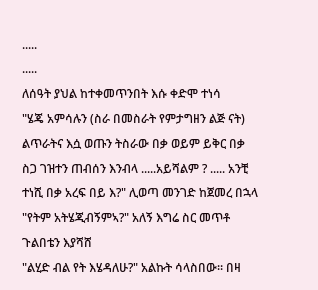.....
.....
ለሰዓት ያህል ከተቀመጥንበት እሱ ቀድሞ ተነሳ
"ሄጄ አምሳሉን (ስራ በመስራት የምታግዘን ልጅ ናት) ልጥራትና እሷ ወጡን ትስራው በቃ ወይም ይቅር በቃ
ስጋ ገዝተን ጠብሰን እንብላ .....አይሻልም ? ..... አንቺ ተነሺ በቃ አረፍ በይ እ?" ሊወጣ መንገድ ከጀመረ በኋላ
"የትም አትሄጂብኝምኣ?" አለኝ እግሬ ስር መጥቶ ጉልበቴን እያሻሸ
"ልሂድ ብል የት እሄዳለሁ?" አልኩት ሳላስበው። በዛ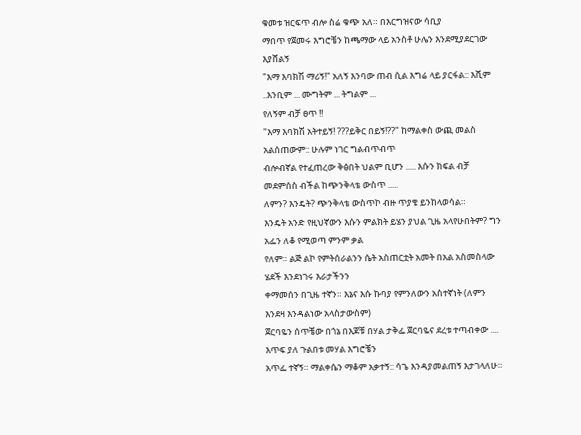ቁመቱ ዝርፍጥ ብሎ ስሬ ቁጭ አለ። በእርግዝናው ሳቢያ
ማበጥ የጀመሩ እግሮቼን ከጫማው ላይ አንስቶ ሁሌን እንደሚያደርገው እያሸልኝ
"እማ እባክሽ ማሪኝ!" አለኝ እንባው ጠብ ሲል እግሬ ላይ ያርፋል:: እሺም ..እንቢም ... ሙግትም ... ትግልም ...
የለኝም ብቻ ፀጥ !!
"እማ እባክሽ አትተይኝ! ???ይቅር በይኝ!??" ከማልቀስ ውጪ መልስ አልሰጠውም:: ሁሉም ነገር ግልብጥብጥ
ብሎብኛል የተፈጠረው ቅፅበት ህልም ቢሆን ..... እሱን ክፍል ብቻ መደምሰስ ብችል ከጭንቅላቴ ውስጥ .....
ለምን? እንዴት? ጭንቅላቴ ውስጥኮ ብዙ ጥያቄ ይንከላወሳል።
እንዴት አንድ የዚህኛውን እሱን ምልክት ይሄን ያህል ጊዜ አላየሁበትም? ግን አፌን ለቆ የሚወጣ ምንም ቃል
የለም። ልጅ ልኮ የምትሰራልንን ሴት አስጠርቷት አመት በአል አስመስላው ሄደች እንደነገሩ እራታችንን
ቀማመሰን በጊዜ ተኛን። እኔና እሱ ኩባያ የምንለውን አስተኛነት (ለምን እንደዛ እንዳልነው አላስታውስም)
ጀርባዬን ሰጥቼው በጎኔ በእጆቹ በሃል ታቅፌ ጀርባዬና ደረቱ ተጣብቀው .... እጥፍ ያለ ጉልበቱ መሃል እግሮቼን
አጥፌ ተኛኝ። ማልቀሴን ማቆም አቃተኝ:: ሳጌ እንዳያመልጠኝ እታገላለሁ።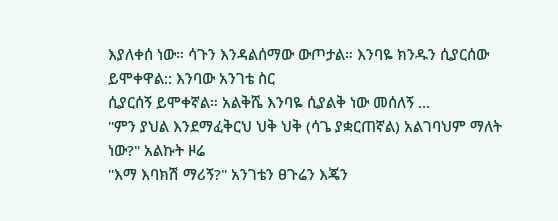እያለቀሰ ነው። ሳጉን እንዳልሰማው ውጦታል። እንባዬ ክንዱን ሲያርሰው ይሞቀዋል:: እንባው አንገቴ ስር
ሲያርሰኝ ይሞቀኛል። አልቅሼ እንባዬ ሲያልቅ ነው መሰለኝ ...
"ምን ያህል እንደማፈቅርህ ህቅ ህቅ (ሳጌ ያቋርጠኛል) አልገባህም ማለት ነው?" አልኩት ዞሬ
"እማ እባክሽ ማሪኝ?" አንገቴን ፀጉሬን እጄን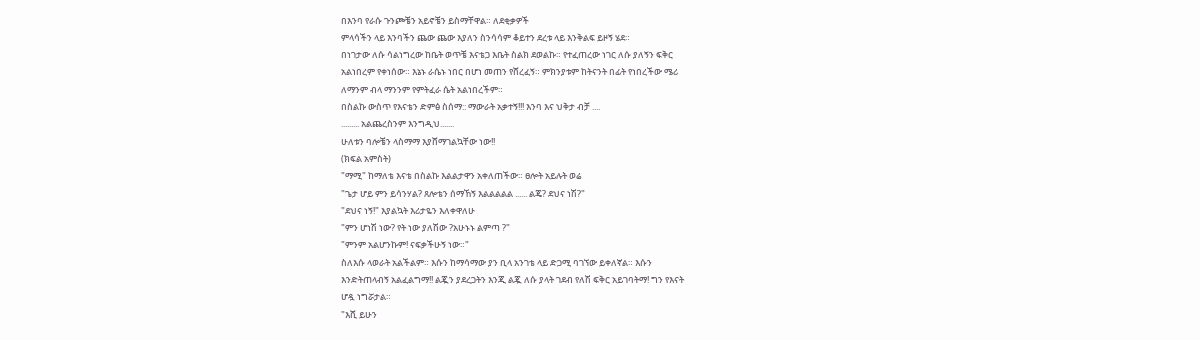በእንባ የራሱ ጉንጮቼን አይኖቼን ይስማቸዋል። ለደቂቃዎች
ምላሳችን ላይ እንባችን ጨው ጨው እያለን ስንሳሳም ቆይተን ደረቱ ላይ እንቅልፍ ይዞኝ ሄደ።
በነገታው ለሱ ሳልነግረው ከቤት ወጥቼ እናቴጋ እቤት ስልክ ደወልኩ። የተፈጠረው ነገር ለሱ ያለኝን ፍቅር
አልነበረም የቀነሰው። እኔኑ ራሴኑ ነበር በሆነ መጠን የሸረፈኝ። ምክንያቱም ከትናንት በፊት የነበረችው ሜሪ
ለማንም ብላ ማንንም የምትፈራ ሴት አልነበረችም።
በስልኩ ውስጥ የእናቴን ድምፅ ስሰማ:: ማውራት አቃተኝ!!! እንባ እና ህቅታ ብቻ ....
......... አልጨረስንም እንግዲህ.......
ሁለቱን ባሎቼን ላስማማ እያሸማገልኳቸው ነው!!
(ክፍል አምስት)
"ማሚ" ከማለቴ እናቴ በስልኩ እልልታዋን አቀለጠችው። ፀሎት አይሉት ወሬ
"ጌታ ሆይ ምን ይሳንሃል? ጸሎቴን ሰማኸኝ እልልልልል ...... ልጄ? ደህና ነሽ?"
"ደህና ነኝ!" እያልኳት እሪታዬን እለቀዋለሁ
"ምን ሆነሽ ነው? የት ነው ያለሽው ?አሁኑኑ ልምጣ ?"
"ምንም አልሆንኩም! ናፍቃችሁኝ ነው።"
ስለእሱ ላወራት አልችልም። እሱን ከማሳማው ያን ቢላ አንገቴ ላይ ድጋሚ ባገኘው ይቀለኛል። እሱን
እንድትጠላብኝ አልፈልግማ!! ልጇን ያደረጋትን እንጂ ልጇ ለሱ ያላት ገደብ የለሽ ፍቅር አይገባትማ! ግን የእናት
ሆዷ ነግሯታል።
"እሺ ይሁን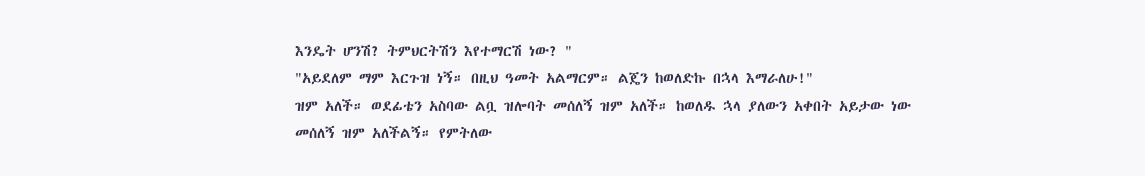እንዴት ሆንሽ? ትምህርትሽን እየተማርሽ ነው? "
"አይደለም ማም እርጉዝ ነኝ። በዚህ ዓመት አልማርም። ልጄን ከወለድኩ በኋላ እማራለሁ!"
ዝም አለች። ወደፊቴን አስባው ልቧ ዝሎባት መሰለኝ ዝም አለች። ከወለዱ ኋላ ያለውን አቀበት አይታው ነው
መሰለኝ ዝም አለችልኝ። የምትለው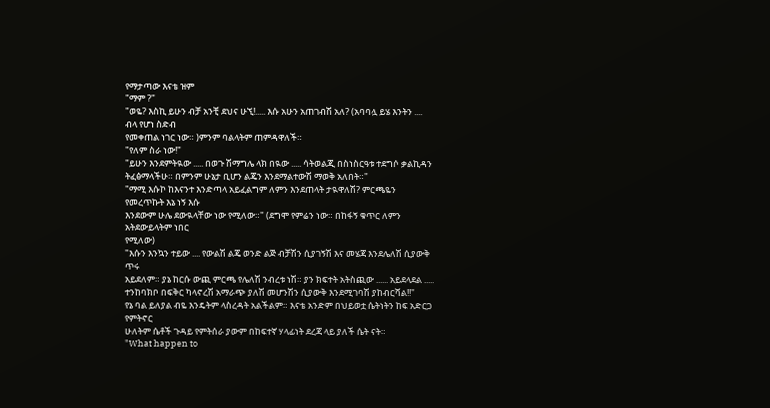የማታጣው እናቴ ዝም
"ማም ?"
"ወዬ? እስኪ ይሁን ብቻ አንቺ ደህና ሁኚ!..... እሱ አሁን አጠገብሽ አለ? (አባባሏ ይሄ እንትን .... ብላ የሆነ ስድብ
የመቀጠል ነገር ነው። )ምንም ባልላትም ጠምዳዋለች።
"የለም ስራ ነው!"
"ይሁን እንደምትዪው ..... በወጉ ሽማግሌ ላክ በዪው ..... ሳትወልጂ በስነስርዓቱ ተደግሶ ቃልኪዳን
ትፈፅማላችሁ። በምንም ሁኔታ ቢሆን ልጄን እንደማልተውሽ ማወቅ አለበት።"
"ማሚ እሱኮ ከእናንተ እንድጣላ አይፈልግም ለምን እንደጠላት ታዪዋለሽ? ምርጫዬን የመረጥኩት እኔ ነኝ እሱ
እንደውም ሁሌ ደውዪላቸው ነው የሚለው።" (ደግሞ የምሬን ነው። በከፋኝ ቁጥር ለምን አትደውይላትም ነበር
የሚለው)
"እሱን እንኳን ተይው .... የውልሽ ልጄ ወንድ ልጅ ብቻሽን ሲያገኝሽ እና መሄጃ እንደሌለሽ ሲያውቅ ጥሩ
አይደለም። ያኔ ከርሱ ውጪ ምርጫ የሌለሽ ንብረቱ ነሽ። ያን ክፍተት አትስጪው ...... አይደላደል .....
ተንከባክቦ በፍቅር ካላኖረሽ አማራጭ ያለሽ መሆንሽን ሲያውቅ እንደሚገባሽ ያከብርሻል!!"
የኔ ባል ይለያል ብዬ እንዴትም ላስረዳት አልችልም። እናቴ አንድም በህይወቷ ሴትነትን ከፍ አድርጋ የምትኖር
ሁለትም ሴቶች ጉዳይ የምትሰራ ያውም በከፍተኛ ሃላፊነት ደረጃ ላይ ያለች ሴት ናት።
"What happen to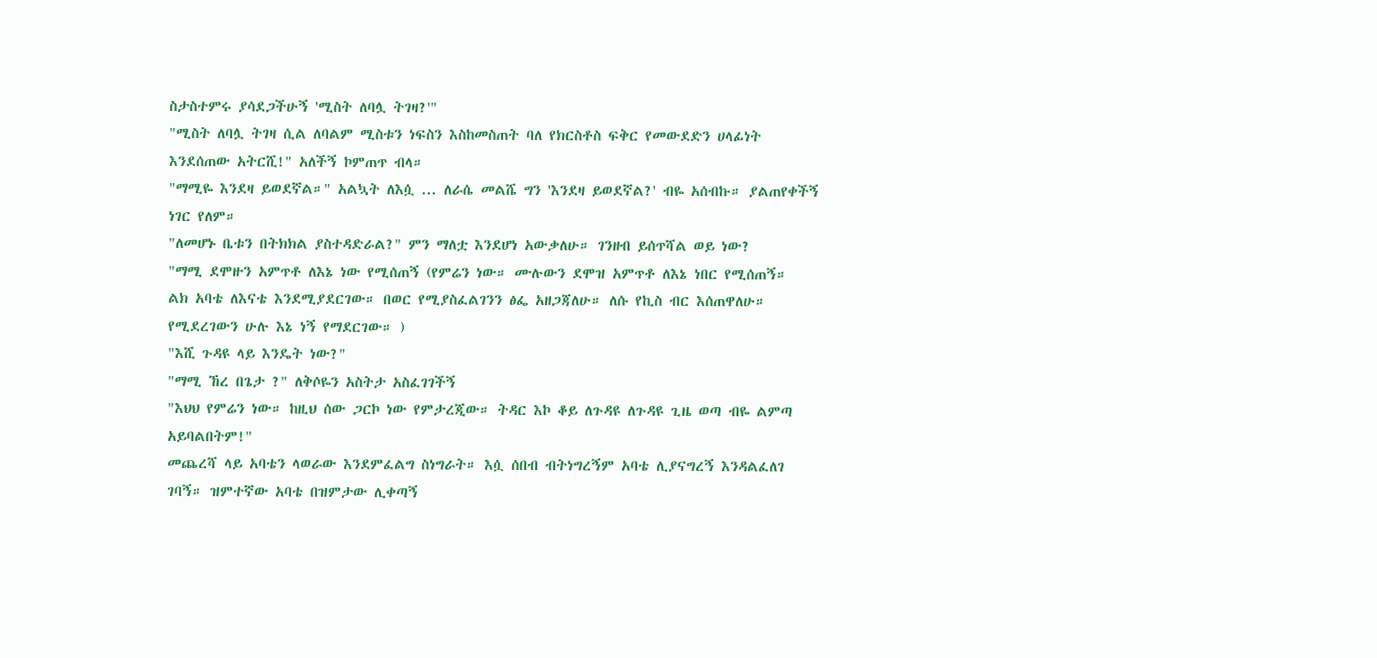ስታስተምሩ ያሳደጋችሁኝ 'ሚስት ለባሏ ትገዛ?'"
"ሚስት ለባሏ ትገዛ ሲል ለባልም ሚስቱን ነፍስን እስከመስጠት ባለ የክርስቶስ ፍቅር የመውደድን ሀላፊነት
እንደሰጠው አትርሺ!" አለችኝ ኮምጠጥ ብላ።
"ማሚዬ እንደዛ ይወደኛል።" አልኳት ለእሷ ... ለራሴ መልሼ ግን 'እንደዛ ይወደኛል?' ብዬ አሰብኩ። ያልጠየቀችኝ
ነገር የለም።
"ለመሆኑ ቤቱን በትክክል ያስተዳድራል?" ምን ማለቷ እንደሆነ አውቃለሁ። ገንዘብ ይሰጥሻል ወይ ነው?
"ማሚ ደሞዙን አምጥቶ ለእኔ ነው የሚሰጠኝ (የምሬን ነው። ሙሉውን ደሞዝ አምጥቶ ለእኔ ነበር የሚሰጠኝ።
ልክ አባቴ ለእናቴ እንደሚያደርገው። በወር የሚያስፈልገንን ፅፌ አዘጋጃለሁ። ለሱ የኪስ ብር እሰጠዋለሁ።
የሚደረገውን ሁሉ እኔ ነኝ የማደርገው። )
"እሺ ጉዳዩ ላይ እንዴት ነው?"
"ማሚ ኸረ በጌታ ?" ለቅሶዬን አስትታ አስፈገገችኝ
"እህህ የምሬን ነው። ከዚህ ሰው ጋርኮ ነው የምታረጂው። ትዳር እኮ ቆይ ለጉዳዩ ለጉዳዩ ጊዜ ወጣ ብዬ ልምጣ
አይባልበትም!"
መጨረሻ ላይ አባቴን ላወራው እንደምፈልግ ስነግራት። እሷ ሰበብ ብትነግረኝም አባቴ ሊያናግረኝ እንዳልፈለገ
ገባኝ። ዝምተኛው አባቴ በዝምታው ሊቀጣኝ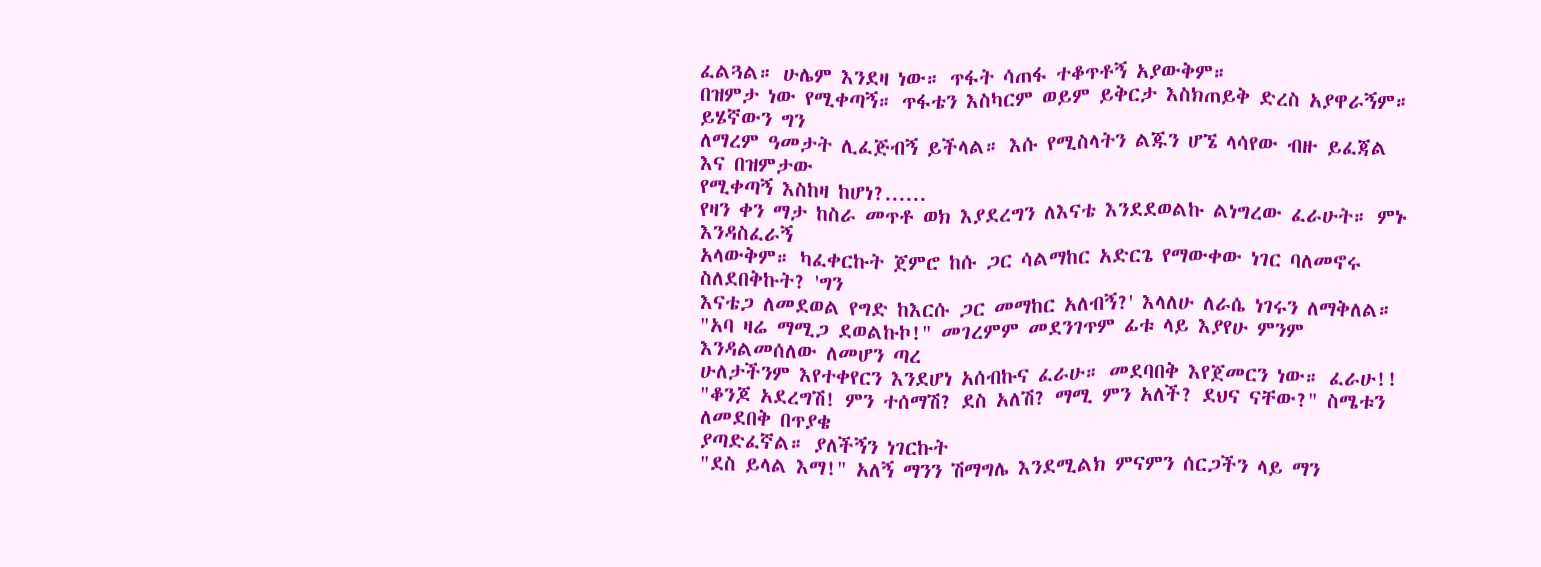ፈልጓል። ሁሌም እንደዛ ነው። ጥፋት ሳጠፋ ተቆጥቶኝ አያውቅም።
በዝምታ ነው የሚቀጣኝ። ጥፋቴን እስካርም ወይም ይቅርታ እስክጠይቅ ድረስ አያዋራኝም። ይሄኛውን ግን
ለማረም ዓመታት ሊፈጅብኝ ይችላል። እሱ የሚስላትን ልጁን ሆኜ ላሳየው ብዙ ይፈጃል እና በዝምታው
የሚቀጣኝ እስከዛ ከሆነ?......
የዛን ቀን ማታ ከስራ መጥቶ ወክ እያደረግን ለእናቴ እንደደወልኩ ልነግረው ፈራሁት። ምኑ እንዳስፈራኝ
አላውቅም። ካፈቀርኩት ጀምሮ ከሱ ጋር ሳልማከር አድርጌ የማውቀው ነገር ባለመኖሩ ስለደበቅኩት? 'ግን
እናቴጋ ለመደወል የግድ ከእርሱ ጋር መማከር አለብኝ?' እላለሁ ለራሴ ነገሩን ለማቅለል።
"አባ ዛሬ ማሚጋ ደወልኩኮ!" መገረምም መደንገጥም ፊቱ ላይ እያየሁ ምንም እንዳልመሰለው ለመሆን ጣረ
ሁለታችንም እየተቀየርን እንደሆነ አሰብኩና ፈራሁ። መደባበቅ እየጀመርን ነው። ፈራሁ!!
"ቆንጆ አደረግሽ! ምን ተሰማሽ? ደስ አለሽ? ማሚ ምን አለች? ደህና ናቸው?" ስሜቱን ለመደበቅ በጥያቄ
ያጣድፈኛል። ያለችኝን ነገርኩት
"ደስ ይላል እማ!" አለኝ ማንን ሽማግሌ እንደሚልክ ምናምን ሰርጋችን ላይ ማን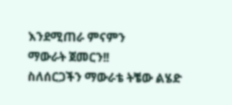እንደሚጠራ ምናምን
ማውራት ጀመርን!!
ስለሰርጋችን ማውራቴ ትቼው ልሄድ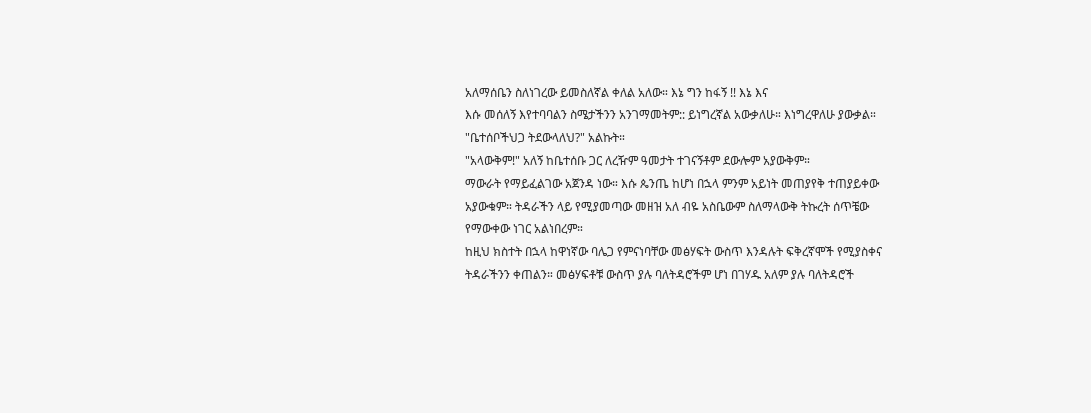አለማሰቤን ስለነገረው ይመስለኛል ቀለል አለው። እኔ ግን ከፋኝ !! እኔ እና
እሱ መሰለኝ እየተባባልን ስሜታችንን አንገማመትም:: ይነግረኛል አውቃለሁ። እነግረዋለሁ ያውቃል።
"ቤተሰቦችህጋ ትደውላለህ?" አልኩት።
"አላውቅም!" አለኝ ከቤተሰቡ ጋር ለረዥም ዓመታት ተገናኝቶም ደውሎም አያውቅም።
ማውራት የማይፈልገው አጀንዳ ነው። እሱ ጴንጤ ከሆነ በኋላ ምንም አይነት መጠያየቅ ተጠያይቀው
አያውቁም። ትዳራችን ላይ የሚያመጣው መዘዝ አለ ብዬ አስቤውም ስለማላውቅ ትኩረት ሰጥቼው
የማውቀው ነገር አልነበረም።
ከዚህ ክስተት በኋላ ከዋነኛው ባሌጋ የምናነባቸው መፅሃፍት ውስጥ እንዳሉት ፍቅረኛሞች የሚያስቀና
ትዳራችንን ቀጠልን። መፅሃፍቶቹ ውስጥ ያሉ ባለትዳሮችም ሆነ በገሃዱ አለም ያሉ ባለትዳሮች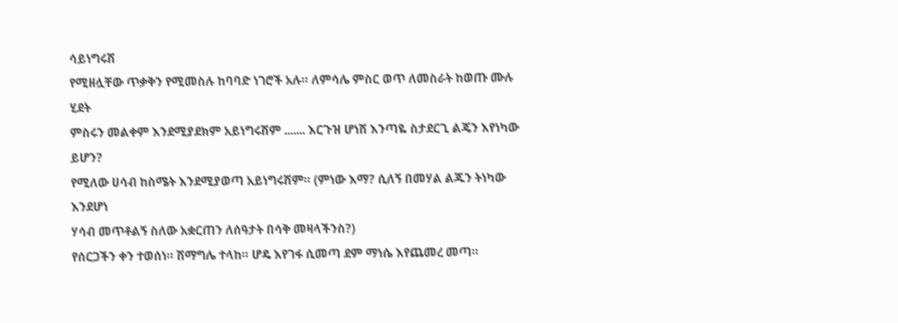ሳይነግሩሽ
የሚዘሏቸው ጥቃቅን የሚመስሉ ከባባድ ነገሮች አሉ። ለምሳሌ ምስር ወጥ ለመስራት ከወጡ ሙሉ ሂደት
ምስሩን መልቀም እንደሚያደክም አይነግሩሽም ....... እርጉዝ ሆነሽ እንጣዬ ስታደርጊ ልጄን እየነካው ይሆን?
የሚለው ሀሳብ ከስሜት እንደሚያወጣ አይነግሩሽም። (ምነው እማ? ሲለኝ በመሃል ልጁን ትነካው እንደሆነ
ሃሳብ መጥቶልኝ ስለው አቋርጠን ለሰዓታት በሳቅ መዛላችንስ?)
የሰርጋችን ቀን ተወሰነ። ሽማግሌ ተላከ። ሆዴ እየገፋ ሲመጣ ደም ማነሴ እየጨመረ መጣ።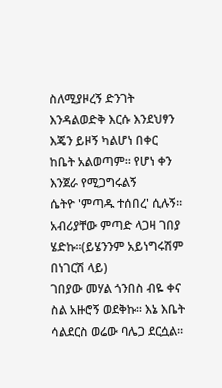ስለሚያዞረኝ ድንገት
እንዳልወድቅ እርሱ እንደህፃን እጄን ይዞኝ ካልሆነ በቀር ከቤት አልወጣም። የሆነ ቀን እንጀራ የሚጋግሩልኝ
ሴትዮ 'ምጣዱ ተሰበረ' ሲሉኝ። አብሪያቸው ምጣድ ላጋዛ ገበያ ሄድኩ።(ይሄንንም አይነግሩሽም በነገርሽ ላይ)
ገበያው መሃል ጎንበስ ብዬ ቀና ስል አዙሮኝ ወደቅኩ። እኔ እቤት ሳልደርስ ወሬው ባሌጋ ደርሷል።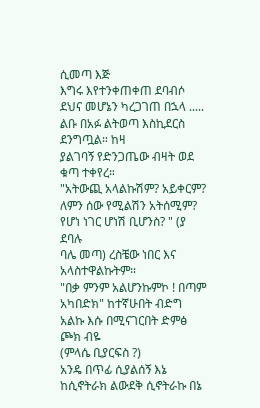ሲመጣ እጅ
እግሩ እየተንቀጠቀጠ ደባብሶ ደህና መሆኔን ካረጋገጠ በኋላ ..... ልቡ በአፉ ልትወጣ እስኪደርስ ደንግጧል። ከዛ
ያልገባኝ የድንጋጤው ብዛት ወደ ቁጣ ተቀየረ።
"አትውጪ አላልኩሽም? አይቀርም? ለምን ሰው የሚልሽን አትሰሚም? የሆነ ነገር ሆነሽ ቢሆንስ? " (ያ ደባሉ
ባሌ መጣ) ረስቼው ነበር እና አላስተዋልኩትም።
"በቃ ምንም አልሆንኩምኮ ! በጣም አካበድክ" ከተኛሁበት ብድግ አልኩ እሱ በሚናገርበት ድምፅ ጮክ ብዬ
(ምላሴ ቢያርፍስ ?)
አንዴ በጥፊ ሲያልሰኝ እኔ ከሲኖትራክ ልውደቅ ሲኖትራኩ በኔ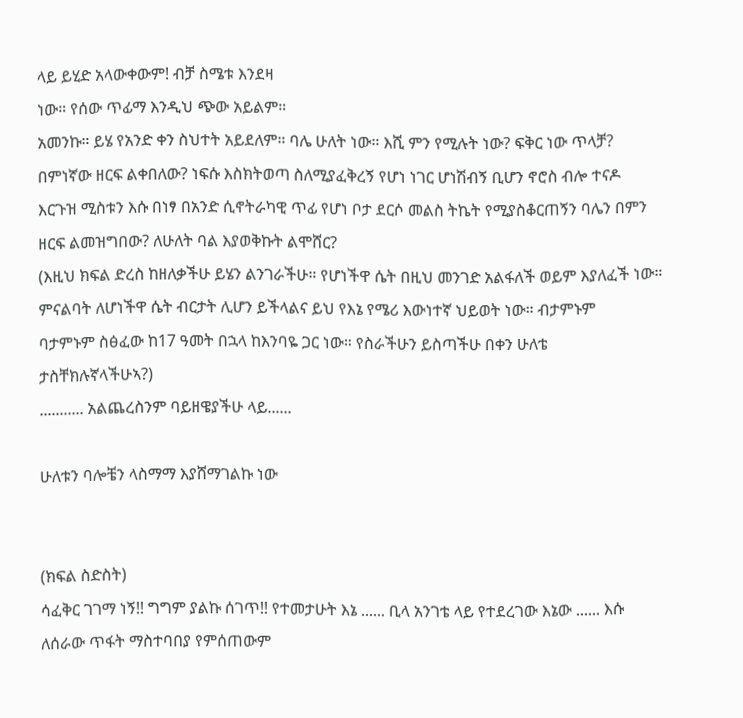ላይ ይሂድ አላውቀውም! ብቻ ስሜቱ እንደዛ
ነው። የሰው ጥፊማ እንዲህ ጭው አይልም።
አመንኩ። ይሄ የአንድ ቀን ስህተት አይደለም። ባሌ ሁለት ነው። እሺ ምን የሚሉት ነው? ፍቅር ነው ጥላቻ?
በምነኛው ዘርፍ ልቀበለው? ነፍሱ እስክትወጣ ስለሚያፈቅረኝ የሆነ ነገር ሆነሽብኝ ቢሆን ኖሮስ ብሎ ተናዶ
እርጉዝ ሚስቱን እሱ በነፃ በአንድ ሲኖትራካዊ ጥፊ የሆነ ቦታ ደርሶ መልስ ትኬት የሚያስቆርጠኝን ባሌን በምን
ዘርፍ ልመዝግበው? ለሁለት ባል እያወቅኩት ልሞሸር?
(እዚህ ክፍል ድረስ ከዘለቃችሁ ይሄን ልንገራችሁ። የሆነችዋ ሴት በዚህ መንገድ አልፋለች ወይም እያለፈች ነው።
ምናልባት ለሆነችዋ ሴት ብርታት ሊሆን ይችላልና ይህ የእኔ የሜሪ እውነተኛ ህይወት ነው። ብታምኑም
ባታምኑም ስፅፈው ከ17 ዓመት በኋላ ከእንባዬ ጋር ነው። የስራችሁን ይስጣችሁ በቀን ሁለቴ
ታስቸክሉኛላችሁኣ?)
........... አልጨረስንም ባይዘዌያችሁ ላይ......

ሁለቱን ባሎቼን ላስማማ እያሸማገልኩ ነው


(ክፍል ስድስት)
ሳፈቅር ገገማ ነኝ!! ግግም ያልኩ ሰገጥ!! የተመታሁት እኔ ...... ቢላ አንገቴ ላይ የተደረገው እኔው ...... እሱ
ለሰራው ጥፋት ማስተባበያ የምሰጠውም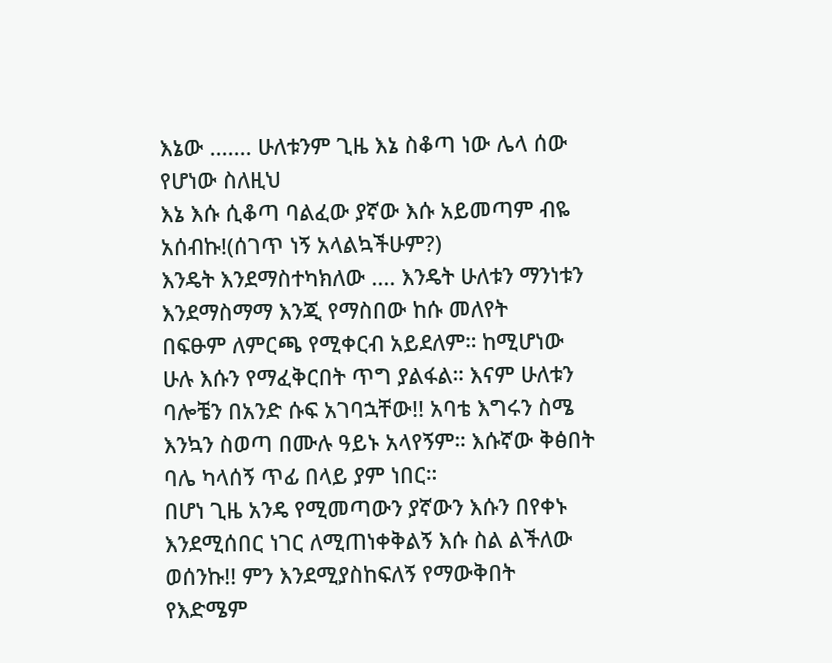እኔው ....... ሁለቱንም ጊዜ እኔ ስቆጣ ነው ሌላ ሰው የሆነው ስለዚህ
እኔ እሱ ሲቆጣ ባልፈው ያኛው እሱ አይመጣም ብዬ አሰብኩ!(ሰገጥ ነኝ አላልኳችሁም?)
እንዴት እንደማስተካክለው .... እንዴት ሁለቱን ማንነቱን እንደማስማማ እንጂ የማስበው ከሱ መለየት
በፍፁም ለምርጫ የሚቀርብ አይደለም። ከሚሆነው ሁሉ እሱን የማፈቅርበት ጥግ ያልፋል። እናም ሁለቱን
ባሎቼን በአንድ ሱፍ አገባኋቸው!! አባቴ እግሩን ስሜ እንኳን ስወጣ በሙሉ ዓይኑ አላየኝም። እሱኛው ቅፅበት
ባሌ ካላሰኝ ጥፊ በላይ ያም ነበር።
በሆነ ጊዜ አንዴ የሚመጣውን ያኛውን እሱን በየቀኑ እንደሚሰበር ነገር ለሚጠነቀቅልኝ እሱ ስል ልችለው
ወሰንኩ!! ምን እንደሚያስከፍለኝ የማውቅበት የእድሜም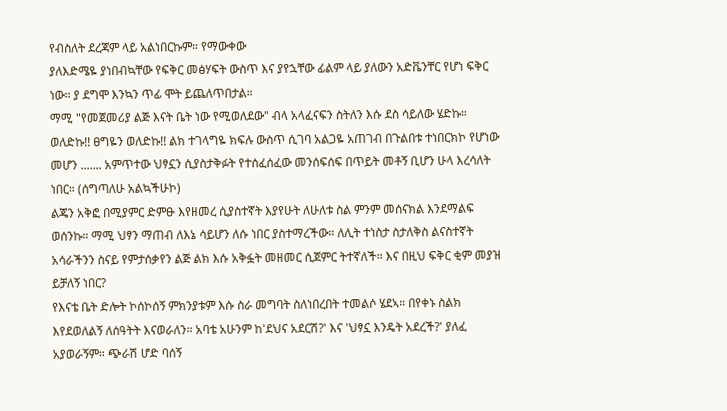የብስለት ደረጃም ላይ አልነበርኩም። የማውቀው
ያለእድሜዬ ያነበብኳቸው የፍቅር መፅሃፍት ውስጥ እና ያየኋቸው ፊልም ላይ ያለውን አድቬንቸር የሆነ ፍቅር
ነው። ያ ደግሞ እንኳን ጥፊ ሞት ይጨለጥበታል።
ማሚ "የመጀመሪያ ልጅ እናት ቤት ነው የሚወለደው" ብላ አላፈናፍን ስትለን እሱ ደስ ሳይለው ሄድኩ።
ወለድኩ!! ፀግዬን ወለድኩ!! ልክ ተገላግዬ ክፍሉ ውስጥ ሲገባ አልጋዬ አጠገብ በጉልበቱ ተነበርክኮ የሆነው
መሆን ....... አምጥተው ህፃኗን ሲያስታቅፉት የተሰፈሰፈው መንሰፍሰፍ በጥይት መቶኝ ቢሆን ሁላ እረሳለት
ነበር። (ሰግጣለሁ አልኳችሁኮ)
ልጄን አቅፎ በሚያምር ድምፁ እየዘመረ ሲያስተኛት እያየሁት ለሁለቱ ስል ምንም መሰናክል እንደማልፍ
ወሰንኩ። ማሚ ህፃን ማጠብ ለእኔ ሳይሆን ለሱ ነበር ያስተማረችው። ለሊት ተነስታ ስታለቅስ ልናስተኛት
አሳራችንን ስናይ የምታሰቃየን ልጅ ልክ እሱ አቅፏት መዘመር ሲጀምር ትተኛለች። እና በዚህ ፍቅር ቂም መያዝ
ይቻለኝ ነበር?
የእናቴ ቤት ድሎት ኮሰኮሰኝ ምክንያቱም እሱ ስራ መግባት ስለነበረበት ተመልሶ ሄደኣ። በየቀኑ ስልክ
እየደወለልኝ ለሰዓትት እናወራለን። አባቴ አሁንም ከ'ደህና አደርሽ?' እና 'ህፃኗ እንዴት አደረች?' ያለፈ
አያወራኝም። ጭራሽ ሆድ ባሰኝ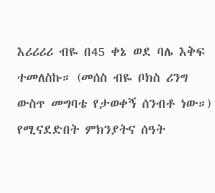እሪሪሪሪ ብዬ በ45 ቀኔ ወደ ባሌ እቅፍ ተመለስኩ። (መሰስ ብዬ ቦክስ ሪንግ
ውስጥ መግባቴ የታወቀኝ ሰንብቶ ነው።)
የሚናደድበት ምክንያትና ሰዓት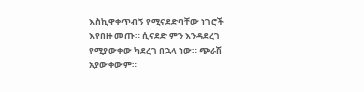እስኪዋቀጥብኝ የሚናደድባቸው ነገሮች እየበዙ መጡ። ሲናደድ ምን እንዳደረገ
የሚያውቀው ካደረገ በኋላ ነው። ጭራሽ አያውቀውም።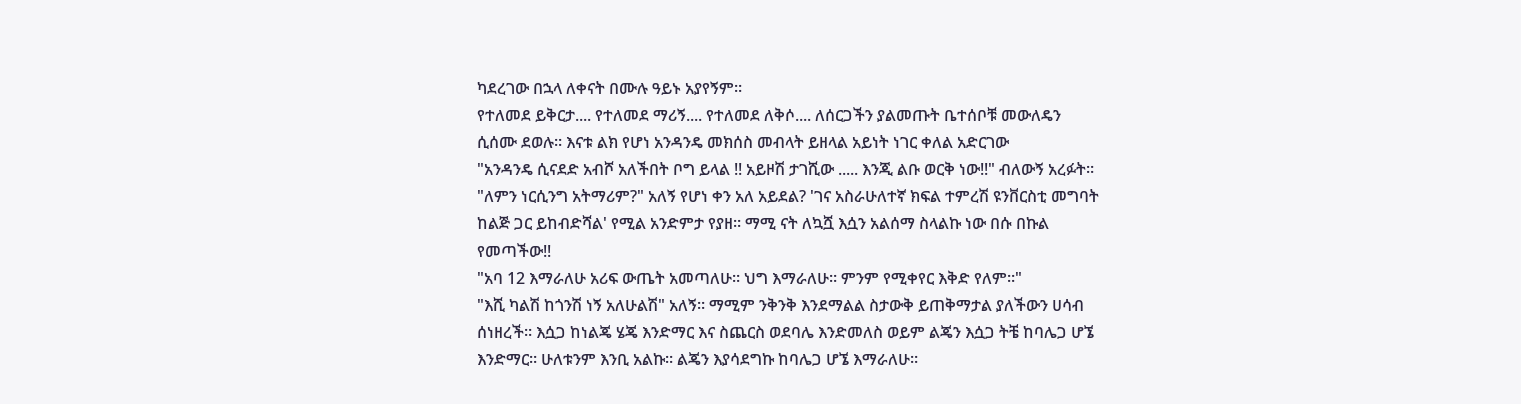ካደረገው በኋላ ለቀናት በሙሉ ዓይኑ አያየኝም።
የተለመደ ይቅርታ.... የተለመደ ማሪኝ.... የተለመደ ለቅሶ.... ለሰርጋችን ያልመጡት ቤተሰቦቹ መውለዴን
ሲሰሙ ደወሉ። እናቱ ልክ የሆነ አንዳንዴ መክሰስ መብላት ይዘላል አይነት ነገር ቀለል አድርገው
"አንዳንዴ ሲናደድ አብሾ አለችበት ቦግ ይላል !! አይዞሽ ታገሺው ..... እንጂ ልቡ ወርቅ ነው!!" ብለውኝ አረፉት።
"ለምን ነርሲንግ አትማሪም?" አለኝ የሆነ ቀን አለ አይደል? 'ገና አስራሁለተኛ ክፍል ተምረሽ ዩንቨርስቲ መግባት
ከልጅ ጋር ይከብድሻል' የሚል አንድምታ የያዘ። ማሚ ናት ለኳሿ እሷን አልሰማ ስላልኩ ነው በሱ በኩል
የመጣችው!!
"አባ 12 እማራለሁ አሪፍ ውጤት አመጣለሁ። ህግ እማራለሁ። ምንም የሚቀየር እቅድ የለም።"
"እሺ ካልሽ ከጎንሽ ነኝ አለሁልሽ" አለኝ። ማሚም ንቅንቅ እንደማልል ስታውቅ ይጠቅማታል ያለችውን ሀሳብ
ሰነዘረች። እሷጋ ከነልጄ ሄጄ እንድማር እና ስጨርስ ወደባሌ እንድመለስ ወይም ልጄን እሷጋ ትቼ ከባሌጋ ሆኜ
እንድማር። ሁለቱንም እንቢ አልኩ። ልጄን እያሳደግኩ ከባሌጋ ሆኜ እማራለሁ።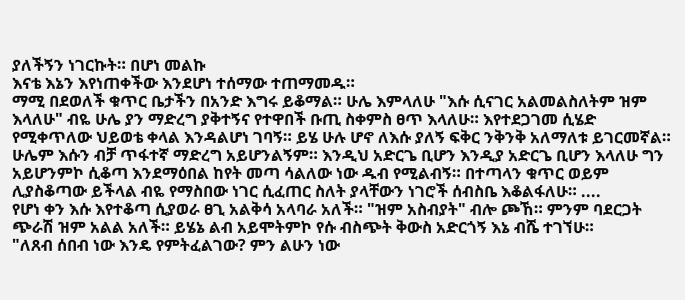ያለችኝን ነገርኩት። በሆነ መልኩ
እናቴ እኔን እየነጠቀችው እንደሆነ ተሰማው ተጠማመዱ።
ማሚ በደወለች ቁጥር ቤታችን በአንድ እግሩ ይቆማል። ሁሌ እምላለሁ "እሱ ሲናገር አልመልስለትም ዝም
እላለሁ" ብዬ ሁሌ ያን ማድረግ ያቅተኝና የተዋበች ቡጢ ስቀምስ ፀጥ እላለሁ። እየተደጋገመ ሲሄድ
የሚቀጥለው ህይወቴ ቀላል እንዳልሆነ ገባኝ። ይሄ ሁሉ ሆኖ ለእሱ ያለኝ ፍቅር ንቅንቅ አለማለቱ ይገርመኛል።
ሁሌም እሱን ብቻ ጥፋተኛ ማድረግ አይሆንልኝም። እንዲህ አድርጌ ቢሆን እንዲያ አድርጌ ቢሆን እላለሁ ግን
አይሆንምኮ ሲቆጣ እንደማዕበል ከየት መጣ ሳልለው ነው ዱብ የሚልብኝ። በተጣላን ቁጥር ወይም
ሊያስቆጣው ይችላል ብዬ የማስበው ነገር ሲፈጠር ስለት ያላቸውን ነገሮች ሰብስቤ እቆልፋለሁ። ....
የሆነ ቀን እሱ እየተቆጣ ሲያወራ ፀጊ አልቅሳ አላባራ አለች። "ዝም አስብያት" ብሎ ጮኸ። ምንም ባደርጋት
ጭራሽ ዝም አልል አለች። ይሄኔ ልብ አይሞትምኮ የሱ ብስጭት ቅውስ አድርጎኝ እኔ ብሼ ተገኘሁ።
"ለጸብ ሰበብ ነው እንዴ የምትፈልገው? ምን ልሁን ነው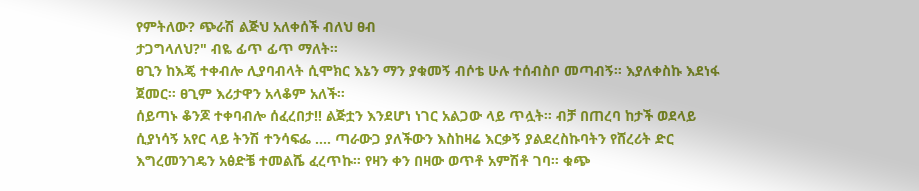የምትለው? ጭራሽ ልጅህ አለቀሰች ብለህ ፀብ
ታጋግላለህ?" ብዬ ፊጥ ፊጥ ማለት።
ፀጊን ከእጄ ተቀብሎ ሊያባብላት ሲሞክር እኔን ማን ያቁመኝ ብሶቴ ሁሉ ተሰብስቦ መጣብኝ። እያለቀስኩ እደነፋ
ጀመር። ፀጊም እሪታዋን አላቆም አለች።
ሰይጣኑ ቆንጆ ተቀባብሎ ሰፈረበታ!! ልጅቷን እንደሆነ ነገር አልጋው ላይ ጥሏት። ብቻ በጠረባ ከታች ወደላይ
ሲያነሳኝ አየር ላይ ትንሽ ተንሳፍፌ .... ጣራውጋ ያለችውን እስከዛሬ እርቃኝ ያልደረስኩባትን የሸረሪት ድር
እግረመንገዴን አፅድቼ ተመልሼ ፈረጥኩ። የዛን ቀን በዛው ወጥቶ አምሽቶ ገባ። ቁጭ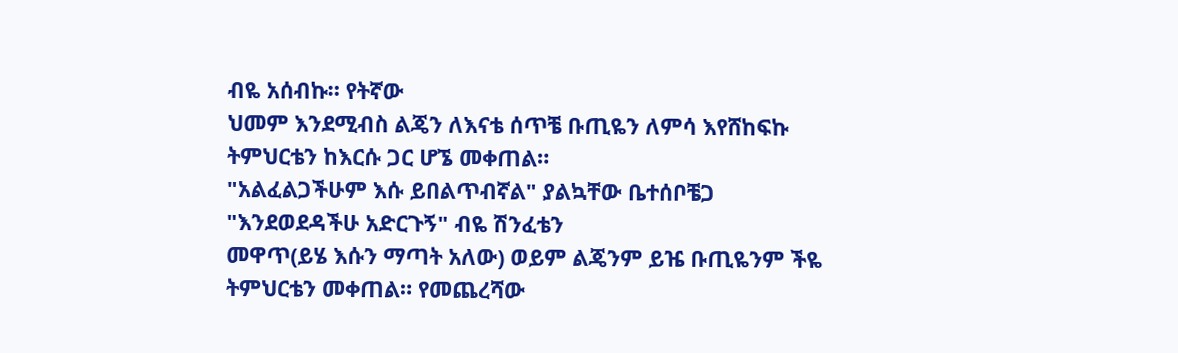ብዬ አሰብኩ። የትኛው
ህመም እንደሚብስ ልጄን ለእናቴ ሰጥቼ ቡጢዬን ለምሳ እየሸከፍኩ ትምህርቴን ከእርሱ ጋር ሆኜ መቀጠል።
"አልፈልጋችሁም እሱ ይበልጥብኛል" ያልኳቸው ቤተሰቦቼጋ "እንደወደዳችሁ አድርጉኝ" ብዬ ሽንፈቴን
መዋጥ(ይሄ እሱን ማጣት አለው) ወይም ልጄንም ይዤ ቡጢዬንም ችዬ ትምህርቴን መቀጠል። የመጨረሻው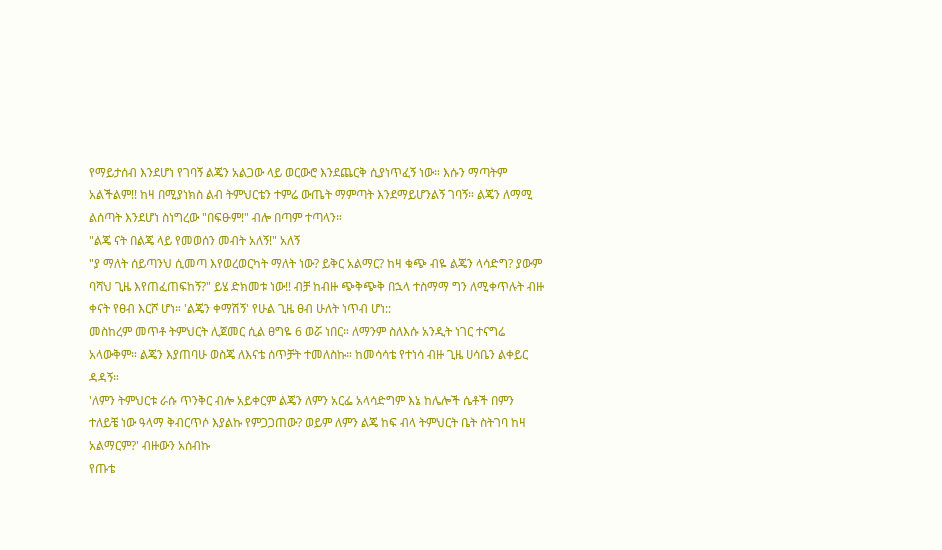የማይታሰብ እንደሆነ የገባኝ ልጄን አልጋው ላይ ወርውሮ እንደጨርቅ ሲያነጥፈኝ ነው። እሱን ማጣትም
አልችልም!! ከዛ በሚያነክስ ልብ ትምህርቴን ተምሬ ውጤት ማምጣት እንደማይሆንልኝ ገባኝ። ልጄን ለማሚ
ልሰጣት እንደሆነ ስነግረው "በፍፁም!" ብሎ በጣም ተጣላን።
"ልጄ ናት በልጄ ላይ የመወሰን መብት አለኝ!" አለኝ
"ያ ማለት ሰይጣንህ ሲመጣ እየወረወርካት ማለት ነው? ይቅር አልማር? ከዛ ቁጭ ብዬ ልጄን ላሳድግ? ያውም
ባሻህ ጊዜ እየጠፈጠፍከኝ?" ይሄ ድክመቱ ነው!! ብቻ ከብዙ ጭቅጭቅ በኋላ ተስማማ ግን ለሚቀጥሉት ብዙ
ቀናት የፀብ እርሾ ሆነ። 'ልጄን ቀማሽኝ' የሁል ጊዜ ፀብ ሁለት ነጥብ ሆነ::
መስከረም መጥቶ ትምህርት ሊጀመር ሲል ፀግዬ 6 ወሯ ነበር። ለማንም ስለእሱ አንዲት ነገር ተናግሬ
አላውቅም። ልጄን እያጠባሁ ወስጄ ለእናቴ ሰጥቻት ተመለስኩ። ከመሳሳቴ የተነሳ ብዙ ጊዜ ሀሳቤን ልቀይር
ዳዳኝ።
'ለምን ትምህርቱ ራሱ ጥንቅር ብሎ አይቀርም ልጄን ለምን አርፌ አላሳድግም እኔ ከሌሎች ሴቶች በምን
ተለይቼ ነው ዓላማ ቅብርጥሶ እያልኩ የምጋጋጠው? ወይም ለምን ልጄ ከፍ ብላ ትምህርት ቤት ስትገባ ከዛ
አልማርም?' ብዙውን አሰብኩ
የጡቴ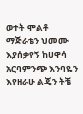ወተት ሞልቶ ማጅራቴን ህመሙ እያሰቃየኝ ከሀዋሳ አርባምንጭ እንባዬን እየዘራሁ ልጄን ትቼ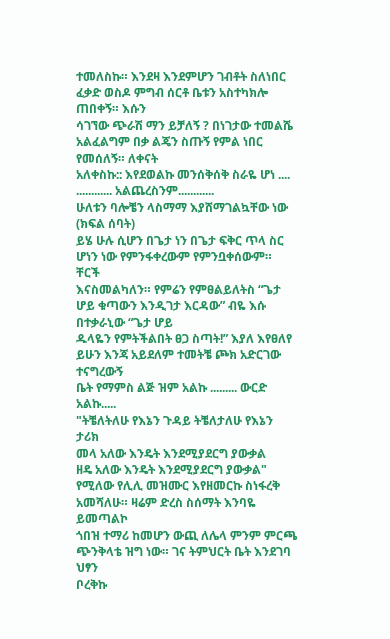ተመለስኩ። እንደዛ እንደምሆን ገብቶት ስለነበር ፈቃድ ወስዶ ምግብ ሰርቶ ቤቱን አስተካክሎ ጠበቀኝ። እሱን
ሳገኘው ጭራሽ ማን ይቻለኝ ? በነገታው ተመልሼ አልፈልግም በቃ ልጄን ስጡኝ የምል ነበር የመሰለኝ። ለቀናት
አለቀስኩ:: እየደወልኩ መንሰቅሰቅ ስራዬ ሆነ ....
............ አልጨረስንም............
ሁለቱን ባሎቼን ላስማማ እያሸማገልኳቸው ነው
(ክፍል ሰባት)
ይሄ ሁሉ ሲሆን በጌታ ነን በጌታ ፍቅር ጥላ ስር ሆነን ነው የምንፋቀረውም የምንቧቀሰውም። ቸርች
እናስመልካለን። የምሬን የምፀልይለትስ “ጌታ ሆይ ቁጣውን እንዲገታ እርዳው” ብዬ እሱ በተቃራኒው “ጌታ ሆይ
ዱላዬን የምትችልበት ፀጋ ስጣት!” እያለ እየፀለየ ይሁን እንጃ አይደለም ተመትቼ ጮክ አድርገው ተናግረውኝ
ቤት የማምስ ልጅ ዝም አልኩ ......... ውርድ አልኩ.....
"ትቼለትለሁ የእኔን ጉዳይ ትቼለታለሁ የእኔን ታሪክ
መላ አለው እንዴት እንደሚያደርግ ያውቃል
ዘዴ አለው እንዴት እንደሚያደርግ ያውቃል"
የሚለው የሊሊ መዝሙር እየዘመርኩ ስነፋረቅ አመሻለሁ። ዛሬም ድረስ ስሰማት እንባዬ ይመጣልኮ
ጎበዝ ተማሪ ከመሆን ውጪ ለሌላ ምንም ምርጫ ጭንቅላቴ ዝግ ነው። ገና ትምህርት ቤት እንደገባ ህፃን
ቦረቅኩ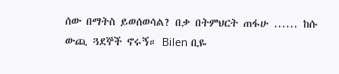ሰው በማትስ ይወሰወሳል? በቃ በትምህርት ጠፋሁ ...... ከሱ ውጪ ጓደኞች ኖሩኝ። Bilen ቢዬ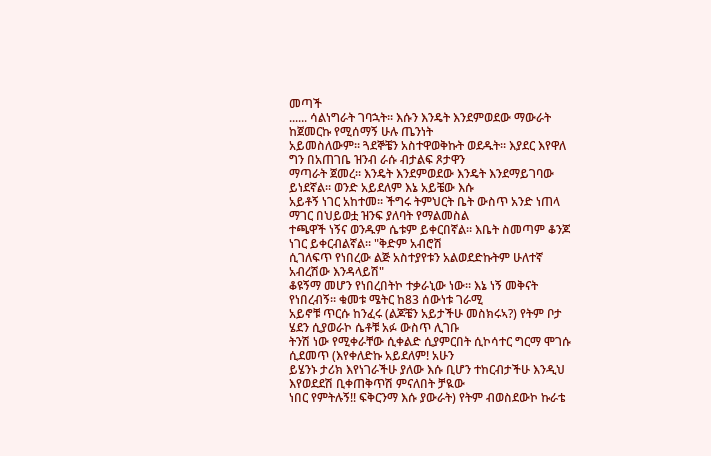መጣች
...... ሳልነግራት ገባኋት። እሱን እንዴት እንደምወደው ማውራት ከጀመርኩ የሚሰማኝ ሁሉ ጤንነት
አይመስለውም። ጓደኞቼን አስተዋወቅኩት ወደዱት። እያደር እየዋለ ግን በአጠገቤ ዝንብ ራሱ ብታልፍ ጾታዋን
ማጣራት ጀመረ። እንዴት እንደምወደው እንዴት እንደማይገባው ይነደኛል። ወንድ አይደለም እኔ አይቼው እሱ
አይቶኝ ነገር አከተመ። ችግሩ ትምህርት ቤት ውስጥ አንድ ነጠላ ማገር በህይወቷ ዝንፍ ያለባት የማልመስል
ተጫዋች ነኝና ወንዱም ሴቱም ይቀርበኛል። እቤት ስመጣም ቆንጆ ነገር ይቀርብልኛል። "ቅድም አብሮሽ
ሲገለፍጥ የነበረው ልጅ አስተያየቱን አልወደድኩትም ሁለተኛ አብረሽው እንዳላይሽ"
ቆዩኝማ መሆን የነበረበትኮ ተቃራኒው ነው። እኔ ነኝ መቅናት የነበረብኝ። ቁመቱ ሜትር ከ83 ሰውነቱ ገራሚ
አይኖቹ ጥርሱ ከንፈሩ (ልጆቼን አይታችሁ መስክሩኣ?) የትም ቦታ ሄደን ሲያወራኮ ሴቶቹ አፉ ውስጥ ሊገቡ
ትንሽ ነው የሚቀራቸው ሲቀልድ ሲያምርበት ሲኮሳተር ግርማ ሞገሱ ሲደመጥ (እየቀለድኩ አይደለም! አሁን
ይሄንኑ ታሪክ እየነገራችሁ ያለው እሱ ቢሆን ተከርብታችሁ እንዲህ እየወደደሽ ቢቀጠቅጥሽ ምናለበት ቻዪው
ነበር የምትሉኝ!! ፍቅርንማ እሱ ያውራት) የትም ብወስደውኮ ኩራቴ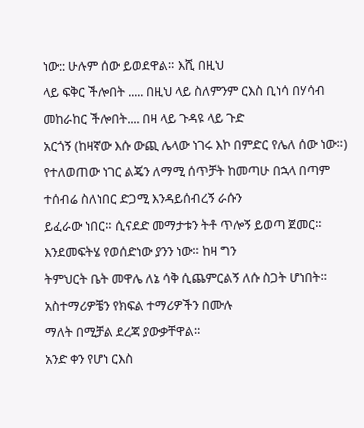ነው:: ሁሉም ሰው ይወደዋል። እሺ በዚህ
ላይ ፍቅር ችሎበት ..... በዚህ ላይ ስለምንም ርእስ ቢነሳ በሃሳብ መከራከር ችሎበት.... በዛ ላይ ጉዳዩ ላይ ጉድ
አርጎኝ (ከዛኛው እሱ ውጪ ሌላው ነገሩ እኮ በምድር የሌለ ሰው ነው።)
የተለወጠው ነገር ልጄን ለማሚ ሰጥቻት ከመጣሁ በኋላ በጣም ተሰብሬ ስለነበር ድጋሚ እንዳይሰብረኝ ራሱን
ይፈራው ነበር። ሲናደድ መማታቱን ትቶ ጥሎኝ ይወጣ ጀመር። እንደመፍትሄ የወሰድነው ያንን ነው። ከዛ ግን
ትምህርት ቤት መዋሌ ለኔ ሳቅ ሲጨምርልኝ ለሱ ስጋት ሆነበት። አስተማሪዎቼን የክፍል ተማሪዎችን በሙሉ
ማለት በሚቻል ደረጃ ያውቃቸዋል።
አንድ ቀን የሆነ ርእስ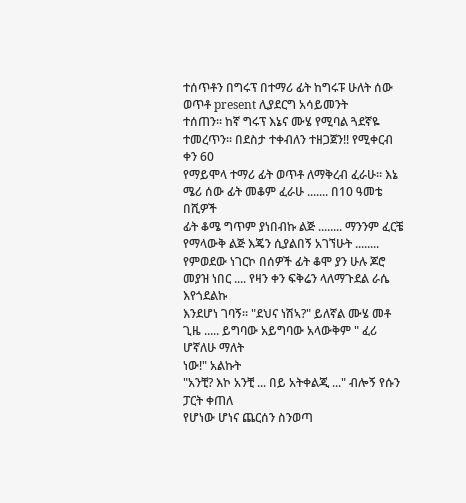ተሰጥቶን በግሩፕ በተማሪ ፊት ከግሩፑ ሁለት ሰው ወጥቶ present ሊያደርግ አሳይመንት
ተሰጠን። ከኛ ግሩፕ እኔና ሙሄ የሚባል ጓደኛዬ ተመረጥን። በደስታ ተቀብለን ተዘጋጀን!! የሚቀርብ ቀን 60
የማይሞላ ተማሪ ፊት ወጥቶ ለማቅረብ ፈራሁ። እኔ ሜሪ ሰው ፊት መቆም ፈራሁ ....... በ10 ዓመቴ በሺዎች
ፊት ቆሜ ግጥም ያነበብኩ ልጅ ........ ማንንም ፈርቼ የማላውቅ ልጅ እጄን ሲያልበኝ አገኘሁት ........
የምወደው ነገርኮ በሰዎች ፊት ቆሞ ያን ሁሉ ጆሮ መያዝ ነበር .... የዛን ቀን ፍቅሬን ላለማጉደል ራሴ እየጎደልኩ
እንደሆነ ገባኝ። "ደህና ነሽኣ?" ይለኛል ሙሄ መቶ ጊዜ ..... ይግባው አይግባው አላውቅም " ፈሪ ሆኛለሁ ማለት
ነው!" አልኩት
"አንቺ? እኮ አንቺ ... በይ አትቀልጂ ..." ብሎኝ የሱን ፓርት ቀጠለ
የሆነው ሆነና ጨርሰን ስንወጣ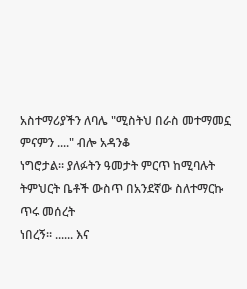አስተማሪያችን ለባሌ "ሚስትህ በራስ መተማመኗ ምናምን ...." ብሎ አዳንቆ
ነግሮታል። ያለፉትን ዓመታት ምርጥ ከሚባሉት ትምህርት ቤቶች ውስጥ በአንደኛው ስለተማርኩ ጥሩ መሰረት
ነበረኝ። ...... እና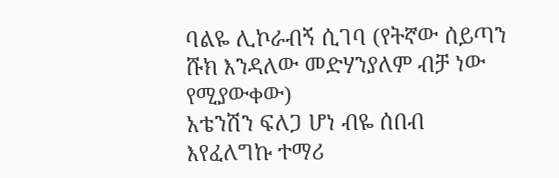ባልዬ ሊኮራብኝ ሲገባ (የትኛው ሰይጣን ሹክ እንዳለው መድሃንያለም ብቻ ነው የሚያውቀው)
አቴንሽን ፍለጋ ሆነ ብዬ ሰበብ እየፈለግኩ ተማሪ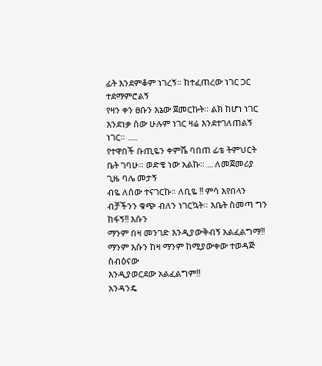ፊት እንደምቆም ነገረኝ። ከተፈጠረው ነገር ጋር ተደማምሮልኝ
የዛን ቀን ፀቡን እኔው ጀመርኩት። ልክ ከሆነ ነገር እንደነቃ ሰው ሁሉም ነገር ዛሬ እንደተገለጠልኝ ነገር። .....
የተዋበች ቡጢዬን ቀምሼ ባበጠ ፊቴ ትምህርት ቤት ገባሁ። ወድቄ ነው አልኩ። ... ለመጀመሪያ ጊዜ ባሌ መታኝ
ብዬ ለሰው ተናገርኩ። ለቢዬ !! ምሳ እየበላን ብቻችንን ቁጭ ብለን ነገርኳት። እቤት ስመጣ ግን ከፋኝ!! እሱን
ማንም በዛ መንገድ እንዲያውቅብኝ አልፈልግማ!! ማንም እሱን ከዛ ማንም ከሚያውቀው ተወዳጅ ስብዕናው
እንዲያወርደው አልፈልግም!!
አንዳንዴ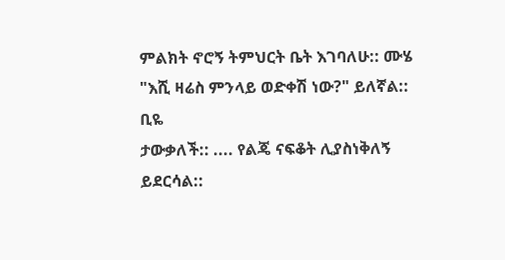ምልክት ኖሮኝ ትምህርት ቤት እገባለሁ:: ሙሄ "እሺ ዛሬስ ምንላይ ወድቀሽ ነው?" ይለኛል:: ቢዬ
ታውቃለች:: .... የልጄ ናፍቆት ሊያስነቅለኝ ይደርሳል::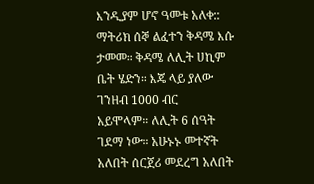እንዲያም ሆኖ ዓመቱ አለቀ::
ማትሪክ ሰኞ ልፈተን ቅዳሜ እሱ ታመመ። ቅዳሜ ለሊት ሀኪም ቤት ሄድን። እጄ ላይ ያለው ገንዘብ 1000 ብር
አይሞላም። ለሊት 6 ሰዓት ገደማ ነው። አሁኑኑ መተኛት አለበት ሰርጀሪ መደረግ አለበት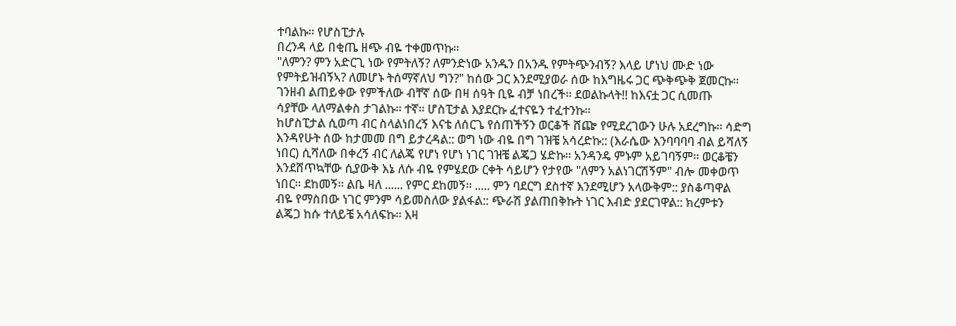ተባልኩ። የሆስፒታሉ
በረንዳ ላይ በቂጤ ዘጭ ብዬ ተቀመጥኩ።
"ለምን? ምን አድርጊ ነው የምትለኝ? ለምንድነው አንዱን በአንዱ የምትጭንብኝ? እላይ ሆነህ ሙድ ነው
የምትይዝብኝኣ? ለመሆኑ ትሰማኛለህ ግን?" ከሰው ጋር እንደሚያወራ ሰው ከእግዜሩ ጋር ጭቅጭቅ ጀመርኩ።
ገንዘብ ልጠይቀው የምችለው ብቸኛ ሰው በዛ ሰዓት ቢዬ ብቻ ነበረች። ደወልኩላት!! ከእናቷ ጋር ሲመጡ
ሳያቸው ላለማልቀስ ታገልኩ። ተኛ። ሆስፒታል እያደርኩ ፈተናዬን ተፈተንኩ።
ከሆስፒታል ሲወጣ ብር ስላልነበረኝ እናቴ ለሰርጌ የሰጠችኝን ወርቆች ሸጬ የሚደረገውን ሁሉ አደረግኩ። ሳድግ
እንዳየሁት ሰው ከታመመ በግ ይታረዳል:: ወግ ነው ብዬ በግ ገዝቼ አሳረድኩ:: (እራሴው እንባባባባ ብል ይሻለኝ
ነበር) ሲሻለው በቀረኝ ብር ለልጄ የሆነ የሆነ ነገር ገዝቼ ልጄጋ ሄድኩ። አንዳንዴ ምኑም አይገባኝም። ወርቆቼን
እንደሸጥኳቸው ሲያውቅ እኔ ለሱ ብዬ የምሄደው ርቀት ሳይሆን የታየው "ለምን አልነገርሽኝም" ብሎ መቀወጥ
ነበር። ደከመኝ። ልቤ ዛለ ...... የምር ደከመኝ። ..... ምን ባደርግ ደስተኛ እንደሚሆን አላውቅም:: ያስቆጣዋል
ብዬ የማስበው ነገር ምንም ሳይመስለው ያልፋል:: ጭራሽ ያልጠበቅኩት ነገር እብድ ያደርገዋል:: ክረምቱን
ልጄጋ ከሱ ተለይቼ አሳለፍኩ። እዛ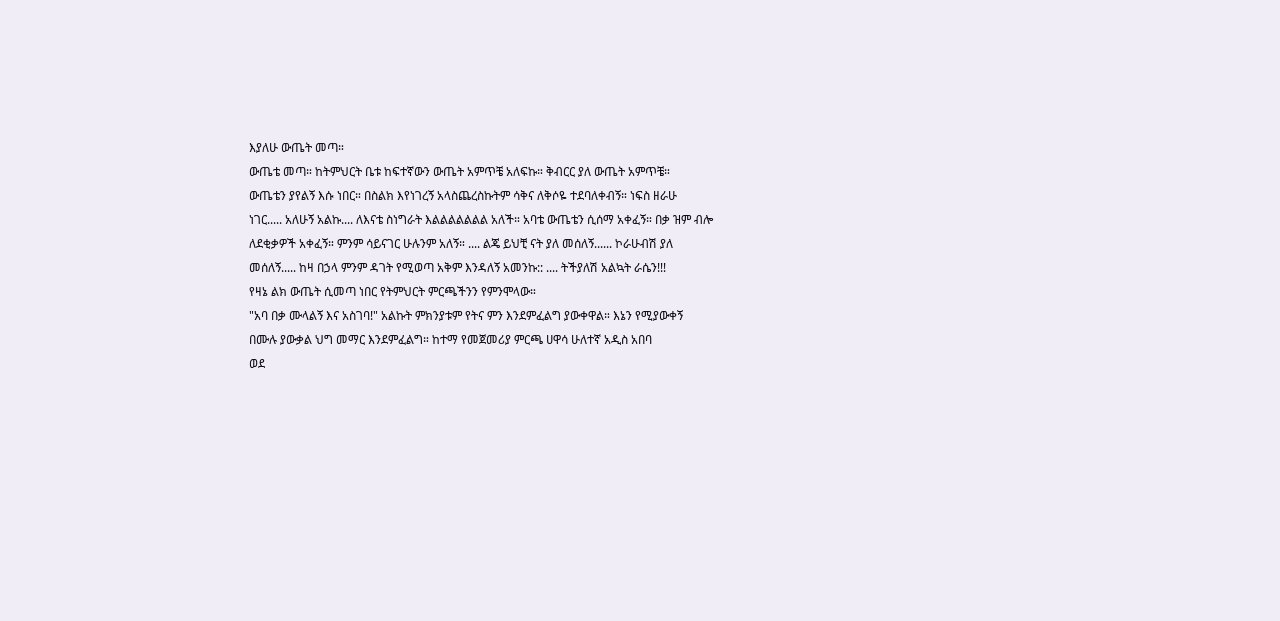እያለሁ ውጤት መጣ።
ውጤቴ መጣ። ከትምህርት ቤቱ ከፍተኛውን ውጤት አምጥቼ አለፍኩ። ቅብርር ያለ ውጤት አምጥቼ።
ውጤቴን ያየልኝ እሱ ነበር። በስልክ እየነገረኝ አላስጨረስኩትም ሳቅና ለቅሶዬ ተደባለቀብኝ። ነፍስ ዘራሁ
ነገር..... አለሁኝ አልኩ.... ለእናቴ ስነግራት እልልልልልልል አለች። አባቴ ውጤቴን ሲሰማ አቀፈኝ። በቃ ዝም ብሎ
ለደቂቃዎች አቀፈኝ። ምንም ሳይናገር ሁሉንም አለኝ። .... ልጄ ይህቺ ናት ያለ መሰለኝ...... ኮራሁብሽ ያለ
መሰለኝ..... ከዛ በኃላ ምንም ዳገት የሚወጣ አቅም እንዳለኝ አመንኩ:: .... ትችያለሽ አልኳት ራሴን!!!
የዛኔ ልክ ውጤት ሲመጣ ነበር የትምህርት ምርጫችንን የምንሞላው።
"አባ በቃ ሙላልኝ እና አስገባ!" አልኩት ምክንያቱም የትና ምን እንደምፈልግ ያውቀዋል። እኔን የሚያውቀኝ
በሙሉ ያውቃል ህግ መማር እንደምፈልግ። ከተማ የመጀመሪያ ምርጫ ሀዋሳ ሁለተኛ አዲስ አበባ
ወደ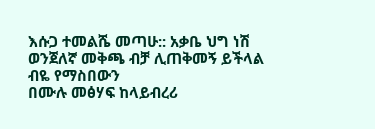እሱጋ ተመልሼ መጣሁ:: አቃቤ ህግ ነሽ ወንጀለኛ መቅጫ ብቻ ሊጠቅመኝ ይችላል ብዬ የማስበውን
በሙሉ መፅሃፍ ከላይብረሪ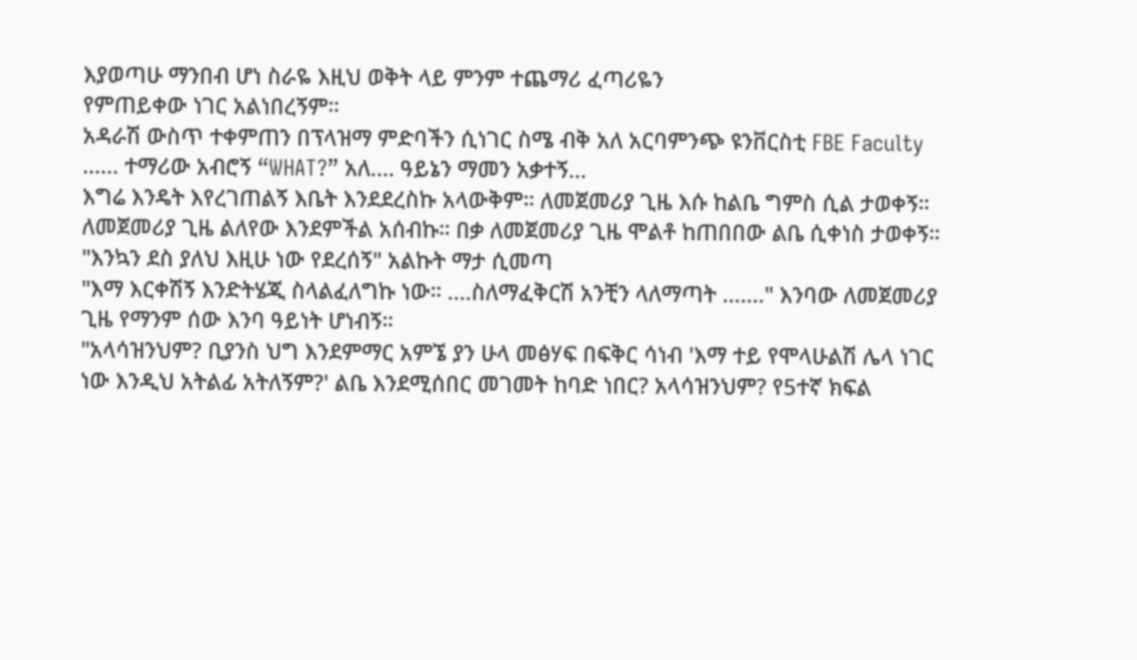እያወጣሁ ማንበብ ሆነ ስራዬ እዚህ ወቅት ላይ ምንም ተጨማሪ ፈጣሪዬን
የምጠይቀው ነገር አልነበረኝም።
አዳራሽ ውስጥ ተቀምጠን በፕላዝማ ምድባችን ሲነገር ስሜ ብቅ አለ አርባምንጭ ዩንቨርስቲ FBE Faculty
...... ተማሪው አብሮኝ “WHAT?” አለ.... ዓይኔን ማመን አቃተኝ...
እግሬ እንዴት እየረገጠልኝ እቤት እንደደረስኩ አላውቅም። ለመጀመሪያ ጊዜ እሱ ከልቤ ግምስ ሲል ታወቀኝ።
ለመጀመሪያ ጊዜ ልለየው እንደምችል አሰብኩ። በቃ ለመጀመሪያ ጊዜ ሞልቶ ከጠበበው ልቤ ሲቀነስ ታወቀኝ።
"እንኳን ደስ ያለህ እዚሁ ነው የደረሰኝ" አልኩት ማታ ሲመጣ
"እማ እርቀሽኝ እንድትሄጂ ስላልፈለግኩ ነው። ....ስለማፈቅርሽ አንቺን ላለማጣት ......." እንባው ለመጀመሪያ
ጊዜ የማንም ሰው እንባ ዓይነት ሆነብኝ።
"አላሳዝንህም? ቢያንስ ህግ እንደምማር አምኜ ያን ሁላ መፅሃፍ በፍቅር ሳነብ 'እማ ተይ የሞላሁልሽ ሌላ ነገር
ነው እንዲህ አትልፊ አትለኝም?' ልቤ እንደሚሰበር መገመት ከባድ ነበር? አላሳዝንህም? የ5ተኛ ክፍል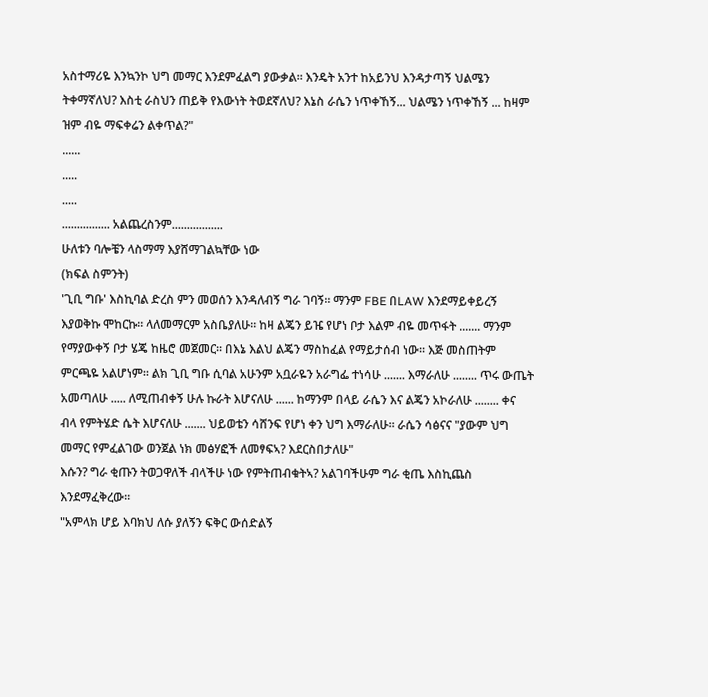አስተማሪዬ እንኳንኮ ህግ መማር እንደምፈልግ ያውቃል። እንዴት አንተ ከአይንህ እንዳታጣኝ ህልሜን
ትቀማኛለህ? እስቲ ራስህን ጠይቅ የእውነት ትወደኛለህ? እኔስ ራሴን ነጥቀኸኝ... ህልሜን ነጥቀኸኝ ... ከዛም
ዝም ብዬ ማፍቀሬን ልቀጥል?"
......
.....
.....
................ አልጨረስንም.................
ሁለቱን ባሎቼን ላስማማ እያሸማገልኳቸው ነው
(ክፍል ስምንት)
'ጊቢ ግቡ' እስኪባል ድረስ ምን መወሰን እንዳለብኝ ግራ ገባኝ። ማንም FBE በLAW እንደማይቀይረኝ
እያወቅኩ ሞከርኩ። ላለመማርም አስቤያለሁ። ከዛ ልጄን ይዤ የሆነ ቦታ እልም ብዬ መጥፋት ....... ማንም
የማያውቀኝ ቦታ ሄጄ ከዜሮ መጀመር። በእኔ እልህ ልጄን ማስከፈል የማይታሰብ ነው። እጅ መስጠትም
ምርጫዬ አልሆነም። ልክ ጊቢ ግቡ ሲባል አሁንም አቧራዬን አራግፌ ተነሳሁ ....... እማራለሁ ........ ጥሩ ውጤት
አመጣለሁ ..... ለሚጠብቀኝ ሁሉ ኩራት እሆናለሁ ...... ከማንም በላይ ራሴን እና ልጄን አኮራለሁ ........ ቀና
ብላ የምትሄድ ሴት እሆናለሁ ....... ህይወቴን ሳሸንፍ የሆነ ቀን ህግ እማራለሁ። ራሴን ሳፅናና "ያውም ህግ
መማር የምፈልገው ወንጀል ነክ መፅሃፎች ለመፃፍኣ? እደርስበታለሁ"
እሱን? ግራ ቂጡን ትወጋዋለች ብላችሁ ነው የምትጠብቁትኣ? አልገባችሁም ግራ ቂጤ እስኪጨስ
እንደማፈቅረው።
"አምላክ ሆይ እባክህ ለሱ ያለኝን ፍቅር ውሰድልኝ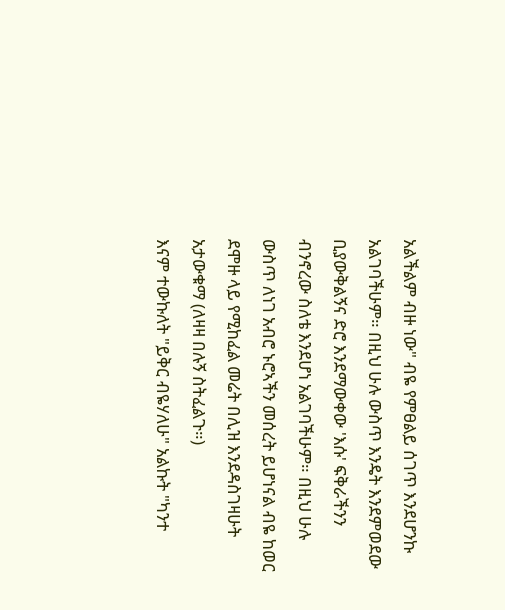አልችልም ብዙ ነው" ብዬ የምፀልይ ሰገጥ እንደሆንኩ
አልገባችሁም። በዚህ ሁሉ ውስጥ እንዴት እንደምወደው ቢያውቅልኝና ድሮ እንደማውቀው 'እሱ' ፍቅራችንን
ብንኖረው ስለቴ እንደሆነ አልገባችሁም። በዚህ ሁሉ ውስጥ ለነገ አብሮ ኑሮኣችን መሰረት ይሆነናል ብዬ ከወር
ደሞዙ ላይ የሚከፈል መሬት በሊዝ እንደዳስገዛሁት አታውቁማ (ለዛዛ በሉኝ ስትፈልጉ።)
እናም ተውኩለት "ይቅር ብዬሃለሁ" አልኩት "ካንተ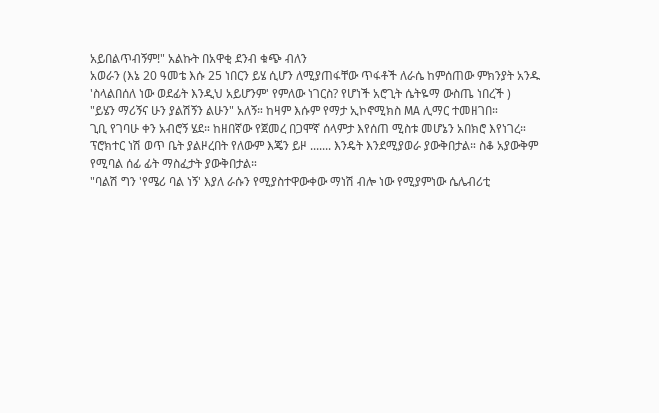አይበልጥብኝም!" አልኩት በአዋቂ ደንብ ቁጭ ብለን
አወራን (እኔ 20 ዓመቴ እሱ 25 ነበርን ይሄ ሲሆን ለሚያጠፋቸው ጥፋቶች ለራሴ ከምሰጠው ምክንያት አንዱ
'ስላልበሰለ ነው ወደፊት እንዲህ አይሆንም' የምለው ነገርስ? የሆነች አሮጊት ሴትዬማ ውስጤ ነበረች )
"ይሄን ማሪኝና ሁን ያልሽኝን ልሁን" አለኝ። ከዛም እሱም የማታ ኢኮኖሚክስ MA ሊማር ተመዘገበ።
ጊቢ የገባሁ ቀን አብሮኝ ሄደ። ከዘበኛው የጀመረ በጋሞኛ ሰላምታ እየሰጠ ሚስቱ መሆኔን አበክሮ እየነገረ።
ፕሮክተር ነሽ ወጥ ቤት ያልዞረበት የለውም እጄን ይዞ ....... እንዴት እንደሚያወራ ያውቅበታል። ስቆ አያውቅም
የሚባል ሰፊ ፊት ማስፈታት ያውቅበታል።
"ባልሽ ግን 'የሜሪ ባል ነኝ' እያለ ራሱን የሚያስተዋውቀው ማነሽ ብሎ ነው የሚያምነው ሴሌብሪቲ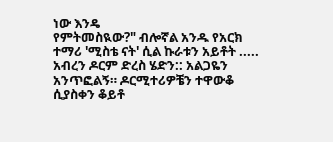ነው እንዴ
የምትመስዪው?" ብሎኛል አንዱ የአርክ ተማሪ 'ሚስቴ ናት' ሲል ኩራቱን አይቶት .....
አብረን ዶርም ድረስ ሄድን:: አልጋዬን አንጥፎልኝ። ዶርሚተሪዎቼን ተዋውቆ ሲያስቀን ቆይቶ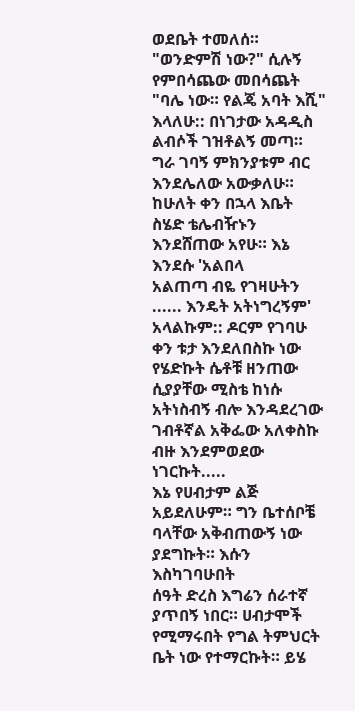ወደቤት ተመለሰ።
"ወንድምሽ ነው?" ሲሉኝ የምበሳጨው መበሳጨት
"ባሌ ነው። የልጄ አባት እሺ" እላለሁ:: በነገታው አዳዲስ ልብሶች ገዝቶልኝ መጣ። ግራ ገባኝ ምክንያቱም ብር
እንደሌለው አውቃለሁ። ከሁለት ቀን በኋላ እቤት ስሄድ ቴሌብዥኑን እንደሸጠው አየሁ። እኔ እንደሱ 'አልበላ
አልጠጣ ብዬ የገዛሁትን ...... እንዴት አትነግረኝም' አላልኩም:: ዶርም የገባሁ ቀን ቱታ እንደለበስኩ ነው
የሄድኩት ሴቶቹ ዘንጠው ሲያያቸው ሚስቴ ከነሱ አትነስብኝ ብሎ እንዳደረገው ገብቶኛል አቅፌው አለቀስኩ
ብዙ እንደምወደው ነገርኩት.....
እኔ የሀብታም ልጅ አይደለሁም። ግን ቤተሰቦቼ ባላቸው አቅብጠውኝ ነው ያደግኩት። እሱን እስካገባሁበት
ሰዓት ድረስ እግሬን ሰራተኛ ያጥበኝ ነበር። ሀብታሞች የሚማሩበት የግል ትምህርት ቤት ነው የተማርኩት። ይሄ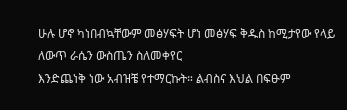ሁሉ ሆኖ ካነበብኳቸውም መፅሃፍት ሆነ መፅሃፍ ቅዱስ ከሚታየው የላይ ለውጥ ራሴን ውስጤን ስለመቀየር
እንድጨነቅ ነው አብዝቼ የተማርኩት። ልብስና እህል በፍፁም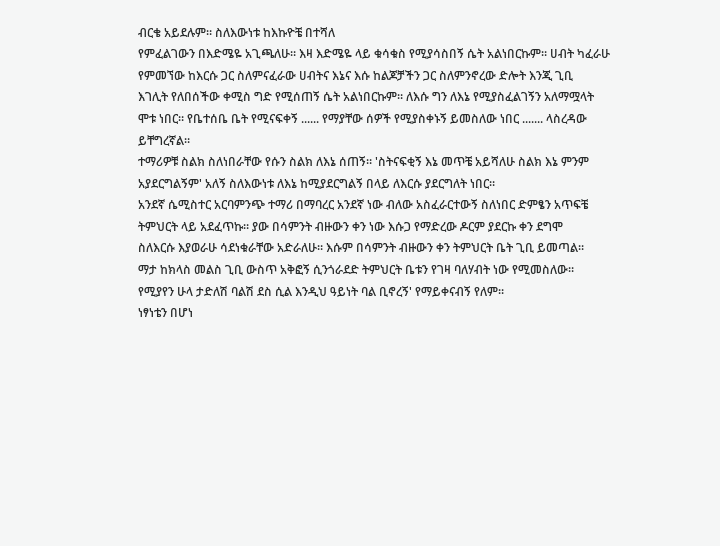ብርቄ አይደሉም። ስለእውነቱ ከእኩዮቼ በተሻለ
የምፈልገውን በእድሜዬ አጊጫለሁ። እዛ እድሜዬ ላይ ቁሳቁስ የሚያሳስበኝ ሴት አልነበርኩም። ሀብት ካፈራሁ
የምመኘው ከእርሱ ጋር ስለምናፈራው ሀብትና እኔና እሱ ከልጆቻችን ጋር ስለምንኖረው ድሎት እንጂ ጊቢ
እገሊት የለበሰችው ቀሚስ ግድ የሚሰጠኝ ሴት አልነበርኩም። ለእሱ ግን ለእኔ የሚያስፈልገኝን አለማሟላት
ሞቱ ነበር። የቤተሰቤ ቤት የሚናፍቀኝ ...... የማያቸው ሰዎች የሚያስቀኑኝ ይመስለው ነበር ....... ላስረዳው
ይቸግረኛል።
ተማሪዎቹ ስልክ ስለነበራቸው የሱን ስልክ ለእኔ ሰጠኝ። 'ስትናፍቂኝ እኔ መጥቼ አይሻለሁ ስልክ እኔ ምንም
አያደርግልኝም' አለኝ ስለእውነቱ ለእኔ ከሚያደርግልኝ በላይ ለእርሱ ያደርግለት ነበር።
አንደኛ ሴሚስተር አርባምንጭ ተማሪ በማባረር አንደኛ ነው ብለው አስፈራርተውኝ ስለነበር ድምፄን አጥፍቼ
ትምህርት ላይ አደፈጥኩ። ያው በሳምንት ብዙውን ቀን ነው እሱጋ የማድረው ዶርም ያደርኩ ቀን ደግሞ
ስለእርሱ እያወራሁ ሳደነቁራቸው አድራለሁ። እሱም በሳምንት ብዙውን ቀን ትምህርት ቤት ጊቢ ይመጣል።
ማታ ከክላስ መልስ ጊቢ ውስጥ አቅፎኝ ሲንጎራደድ ትምህርት ቤቱን የገዛ ባለሃብት ነው የሚመስለው።
የሚያየን ሁላ ታድለሽ ባልሽ ደስ ሲል እንዲህ ዓይነት ባል ቢኖረኝ' የማይቀናብኝ የለም።
ነፃነቴን በሆነ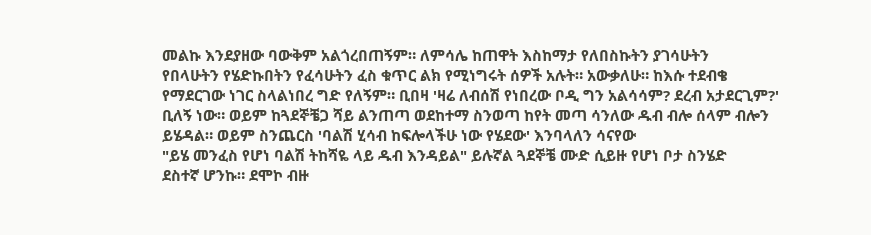መልኩ እንደያዘው ባውቅም አልጎረበጠኝም። ለምሳሌ ከጠዋት እስከማታ የለበስኩትን ያገሳሁትን
የበላሁትን የሄድኩበትን የፈሳሁትን ፈስ ቁጥር ልክ የሚነግሩት ሰዎች አሉት። አውቃለሁ። ከእሱ ተደብቄ
የማደርገው ነገር ስላልነበረ ግድ የለኝም። ቢበዛ 'ዛሬ ለብሰሽ የነበረው ቦዲ ግን አልሳሳም? ደረብ አታደርጊም?'
ቢለኝ ነው። ወይም ከጓደኞቼጋ ሻይ ልንጠጣ ወደከተማ ስንወጣ ከየት መጣ ሳንለው ዱብ ብሎ ሰላም ብሎን
ይሄዳል። ወይም ስንጨርስ 'ባልሽ ሂሳብ ከፍሎላችሁ ነው የሄደው' እንባላለን ሳናየው
"ይሄ መንፈስ የሆነ ባልሽ ትከሻዬ ላይ ዱብ እንዳይል" ይሉኛል ጓደኞቼ ሙድ ሲይዙ የሆነ ቦታ ስንሄድ
ደስተኛ ሆንኩ። ደሞኮ ብዙ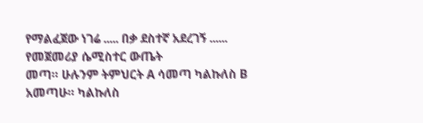የማልፈጀው ነገሬ ..... በቃ ደስተኛ አደረገኝ ...... የመጀመሪያ ሴሚስተር ውጤት
መጣ። ሁሉንም ትምህርት A ሳመጣ ካልኩለስ B አመጣሁ። ካልኩለስ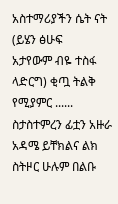አስተማሪያችን ሴት ናት (ይሄን ፅሁፍ
አታየውም ብዬ ተስፋ ላድርግ) ቂጧ ትልቅ የሚያምር ...... ስታስተምረን ፊቷን አዙራ አዳሜ ይቸክልና ልክ
ስትዞር ሁሉም በልቡ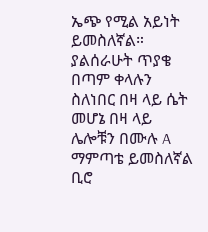ኤጭ የሚል አይነት ይመስለኛል። ያልሰራሁት ጥያቄ በጣም ቀላሉን ስለነበር በዛ ላይ ሴት
መሆኔ በዛ ላይ ሌሎቹን በሙሉ A ማምጣቴ ይመስለኛል ቢሮ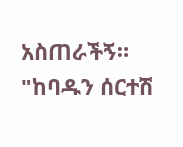አስጠራችኝ።
"ከባዱን ሰርተሽ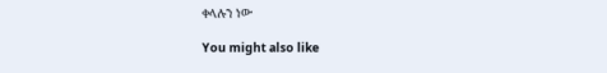ቀላሉን ነው

You might also like